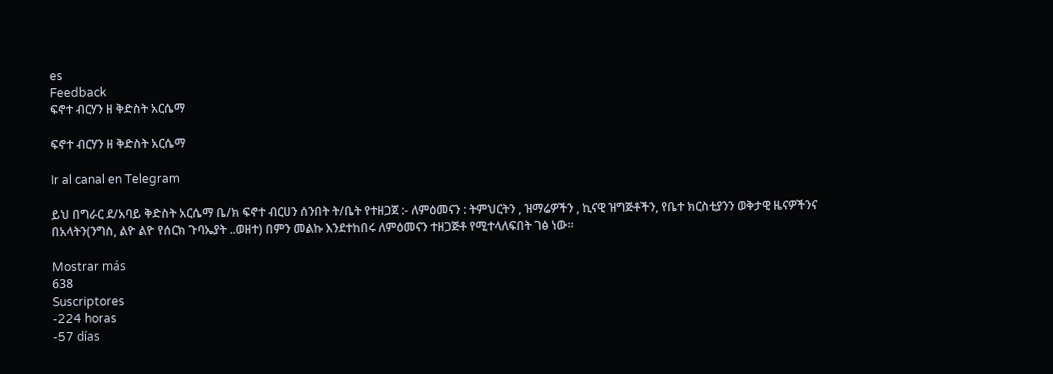es
Feedback
ፍኖተ ብርሃን ዘ ቅድስት አርሴማ

ፍኖተ ብርሃን ዘ ቅድስት አርሴማ

Ir al canal en Telegram

ይህ በግራር ደ/አባይ ቅድስት አርሴማ ቤ/ክ ፍኖተ ብርሀን ሰንበት ት/ቤት የተዘጋጀ :- ለምዕመናን : ትምህርትን , ዝማሬዎችን , ኪናዊ ዝግጅቶችን, የቤተ ክርስቲያንን ወቅታዊ ዜናዎችንና በአላትን(ንግስ, ልዮ ልዮ የሰርክ ጉባኤያት ..ወዘተ) በምን መልኩ እንደተከበሩ ለምዕመናን ተዘጋጅቶ የሚተላለፍበት ገፅ ነው።

Mostrar más
638
Suscriptores
-224 horas
-57 días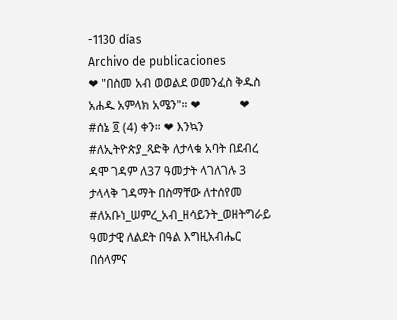-1130 días
Archivo de publicaciones
❤ "በስመ አብ ወወልደ ወመንፈስ ቅዱስ አሐዱ አምላክ አሜን"። ❤             ❤ #ሰኔ ፬ (4) ቀን። ❤ እንኳን #ለኢትዮጵያ_ጻድቅ ለታላቁ አባት በደብረ ዳሞ ገዳም ለ37 ዓመታት ላገለገሉ 3 ታላላቅ ገዳማት በስማቸው ለተሰየመ #ለአቡነ_ሠምረ_አብ_ዘሳይንት_ወዘትግራይ ዓመታዊ ለልደት በዓል እግዚአብሔር በሰላምና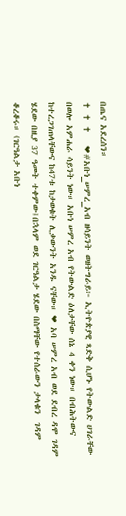በጤና አደረሰን።                                                                                              ✝ ✝ ✝   ❤#አቡነ_ሠምረ_አብ ዘሳይንት ወዘትግራይ፦ ኢትዮጵያዊ ጻድቅ ሲሆኑ የትውልድ ሀገራቸው በወሎ አምሐራ ሳይንት ነው። አቡነ ሠምረ አብ የትውልድ ዕለታቸው ሰኔ 4 ቀን ነው። በብሕትውና ከተረጋገጠላቸውና ከ47ቱ ከታወቁት ሊቃውንት አንዱ ናቸው። ❤ አባ ሠምረ አብ ወደ ደብረ ዳሞ ገዳም ሄደው በዚያ 37 ዓመት ተቀምው፤በኋላም ወደ ገርዓልታ ሄደው በስማቸው የተሰራውን ታላቁን  ገዳም ቆረቆሩ። (ገርዓልታ አቡነ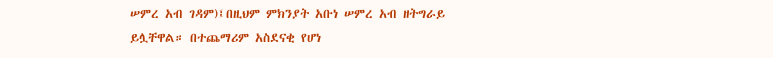ሠምረ አብ ገዳም)፤በዚህም ምክንያት አቡነ ሠምረ አብ ዘትግራይ ይሏቸዋል። በተጨማሪም አስደናቂ የሆነ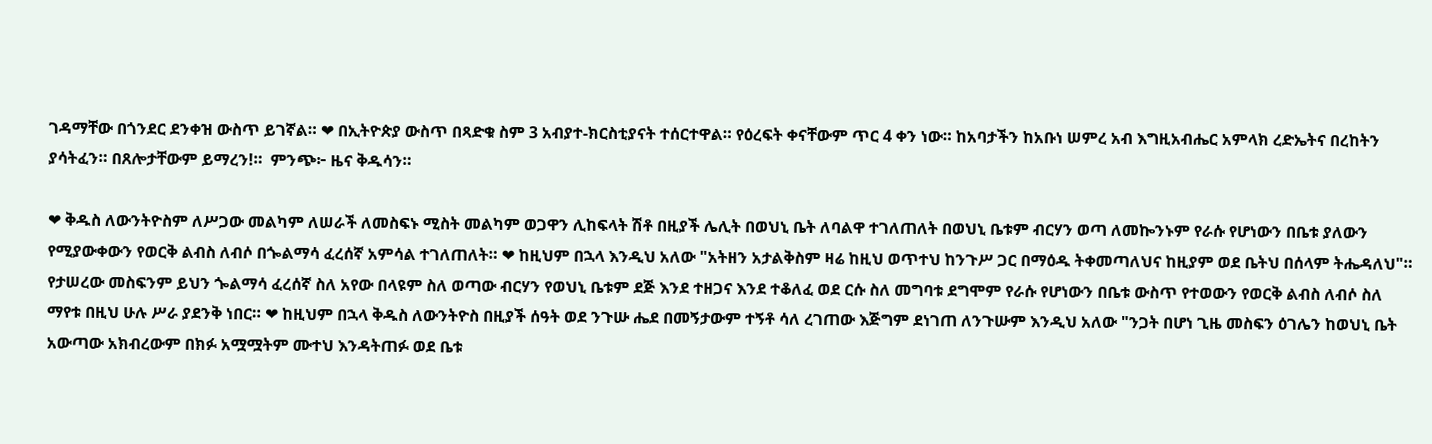ገዳማቸው በጎንደር ደንቀዝ ውስጥ ይገኛል። ❤ በኢትዮጵያ ውስጥ በጻድቁ ስም 3 አብያተ-ክርስቲያናት ተሰርተዋል። የዕረፍት ቀናቸውም ጥር 4 ቀን ነው። ከአባታችን ከአቡነ ሠምረ አብ እግዚአብሔር አምላክ ረድኤትና በረከትን ያሳትፈን። በጸሎታቸውም ይማረን!።  ምንጭ፦ ዜና ቅዱሳን።

❤ ቅዱስ ለውንትዮስም ለሥጋው መልካም ለሠራች ለመስፍኑ ሚስት መልካም ወጋዋን ሊከፍላት ሽቶ በዚያች ሌሊት በወህኒ ቤት ለባልዋ ተገለጠለት በወህኒ ቤቱም ብርሃን ወጣ ለመኰንኑም የራሱ የሆነውን በቤቱ ያለውን የሚያውቀውን የወርቅ ልብስ ለብሶ በጐልማሳ ፈረሰኛ አምሳል ተገለጠለት። ❤ ከዚህም በኋላ እንዲህ አለው "አትዘን አታልቅስም ዛሬ ከዚህ ወጥተህ ከንጉሥ ጋር በማዕዱ ትቀመጣለህና ከዚያም ወደ ቤትህ በሰላም ትሔዳለህ"። የታሠረው መስፍንም ይህን ጐልማሳ ፈረሰኛ ስለ አየው በላዩም ስለ ወጣው ብርሃን የወህኒ ቤቱም ደጅ እንደ ተዘጋና እንደ ተቆለፈ ወደ ርሱ ስለ መግባቱ ደግሞም የራሱ የሆነውን በቤቱ ውስጥ የተወውን የወርቅ ልብስ ለብሶ ስለ ማየቱ በዚህ ሁሉ ሥራ ያደንቅ ነበር። ❤ ከዚህም በኋላ ቅዱስ ለውንትዮስ በዚያች ሰዓት ወደ ንጉሡ ሔደ በመኝታውም ተኝቶ ሳለ ረገጠው እጅግም ደነገጠ ለንጉሡም እንዲህ አለው "ንጋት በሆነ ጊዜ መስፍን ዕገሌን ከወህኒ ቤት አውጣው አክብረውም በክፉ አሟሟትም ሙተህ እንዳትጠፉ ወደ ቤቱ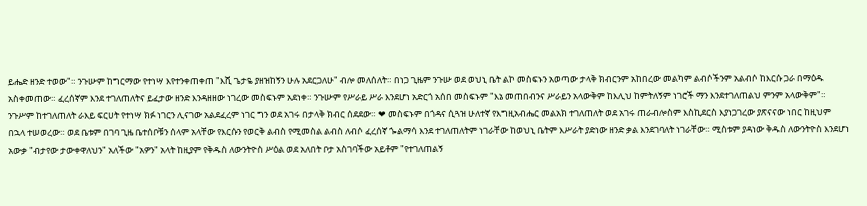ይሔድ ዘንድ ተወው"። ንጉሡም ከግርማው የተነሣ እየተንቀጠቀጠ "እሺ ጌታዬ ያዘዝከኝን ሁሉ አደርጋለሁ" ብሎ መለሰለት። በነጋ ጊዜም ንጉሡ ወደ ወህኒ ቤት ልኮ መስፍኑን አወጣው ታላቅ ክብርንም አከበረው መልካም ልብሶችንም አልብሶ ከእርሱ ጋራ በማዕዱ አስቀመጠው። ፈረሰኛም እንደ ተገለጠለትና ይፈታው ዘንድ እንዳዘዘው ነገረው መስፍኑም አደነቀ። ንጉሡም የሥራይ ሥራ እንደሆነ አድርጎ አሰበ መስፍኑም "እኔ መጠበብንና ሥራይን አላውቅም ከእሊህ ከምትለኝም ነገሮች ማን እንደተገለጠልህ ምንም አላውቅም"። ንጉሥም ከተገለጠለት ራእይ ፍርሀት የተነሣ ክፉ ነገርን ሊናገው አልደፈረም ነገር ግን ወደ አገሩ በታላቅ ክብር ሰደደው። ❤ መስፍኑም በጎዳና ሲጓዝ ሁለተኛ የእግዚአብሔር መልአክ ተገለጠለት ወደ አገሩ ጠራብሎስም እስኪደርስ እያነጋገረው ያጽናናው ነበር ከዚህም በኋላ ተሠወረው። ወደ ቤቱም በገባ ጊዜ ቤተሰቦቹን ሰላም አላቸው የእርሱን የወርቅ ልብስ የሚመስል ልብስ ለብሶ ፈረሰኛ ጐልማሳ እንደ ተገለጠለትም ነገራቸው ከወህኒ ቤትም እሥራት ያድነው ዘንድ ቃል እንደገባለት ነገራቸው። ሚስቱም ያዳነው ቅዱስ ለውንትዮስ እንደሆነ አውቃ "ብታየው ታውቀዋለህን" አለችው "አዎን" አላት ከዚያም የቅዱስ ለውንትዮስ ሥዕል ወደ አለበት ቦታ አስገባችው አይቶም "የተገለጠልኝ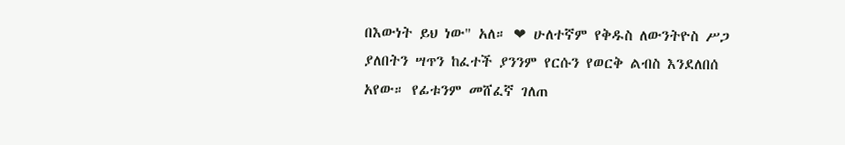በእውነት ይህ ነው" አለ። ❤ ሁለተኛም የቅዱስ ለውንትዮስ ሥጋ ያለበትን ሣጥን ከፈተች ያንንም የርሱን የወርቅ ልብስ እንደለበሰ አየው። የፊቱንም መሸፈኛ ገለጠ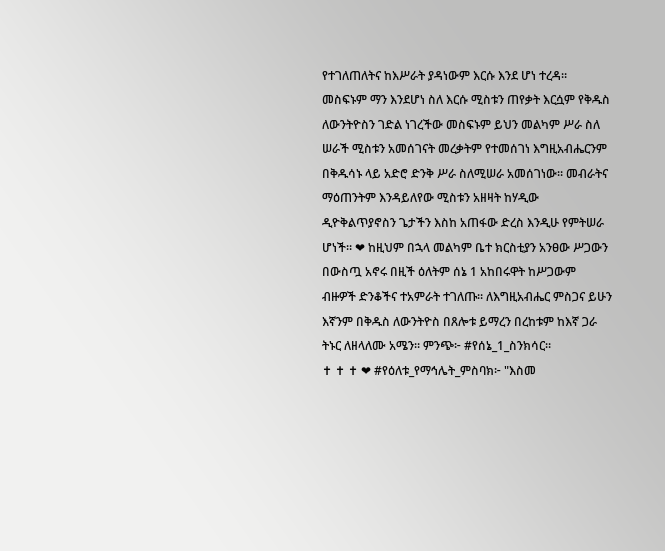የተገለጠለትና ከእሥራት ያዳነውም እርሱ እንደ ሆነ ተረዳ። መስፍኑም ማን እንደሆነ ስለ እርሱ ሚስቱን ጠየቃት እርሷም የቅዱስ ለውንትዮስን ገድል ነገረችው መስፍኑም ይህን መልካም ሥራ ስለ ሠራች ሚስቱን አመሰገናት መረቃትም የተመሰገነ እግዚአብሔርንም በቅዱሳኑ ላይ አድሮ ድንቅ ሥራ ስለሚሠራ አመሰገነው። መብራትና ማዕጠንትም እንዳይለየው ሚስቱን አዘዛት ከሃዲው ዲዮቅልጥያኖስን ጌታችን እስከ አጠፋው ድረስ እንዲሁ የምትሠራ ሆነች። ❤ ከዚህም በኋላ መልካም ቤተ ክርስቲያን አንፀው ሥጋውን በውስጧ አኖሩ በዚች ዕለትም ሰኔ 1 አከበሩዋት ከሥጋውም ብዙዎች ድንቆችና ተአምራት ተገለጡ። ለእግዚአብሔር ምስጋና ይሁን እኛንም በቅዱስ ለውንትዮስ በጸሎቱ ይማረን በረከቱም ከእኛ ጋራ ትኑር ለዘላለሙ አሜን። ምንጭ፦ #የሰኔ_1_ስንክሳር።                            ✝ ✝ ✝ ❤ #የዕለቱ_የማኅሌት_ምስባክ፦ "እስመ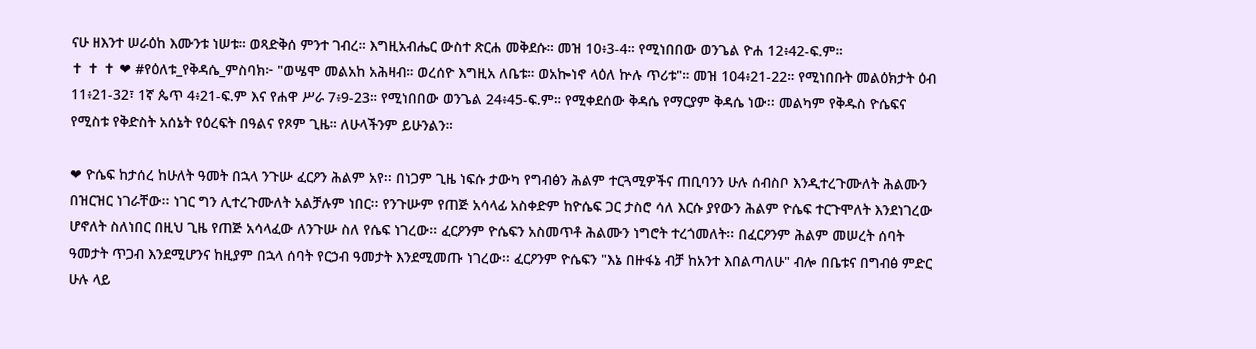ናሁ ዘእንተ ሠራዕከ እሙንቱ ነሠቱ። ወጻድቅሰ ምንተ ገብረ። እግዚአብሔር ውስተ ጽርሐ መቅደሱ። መዝ 10፥3-4። የሚነበበው ወንጌል ዮሐ 12፥42-ፍ.ም።                            ✝ ✝ ✝ ❤ #የዕለቱ_የቅዳሴ_ምስባክ፦ "ወሤሞ መልአከ አሕዛብ። ወረሰዮ እግዚአ ለቤቱ። ወአኰነኖ ላዕለ ኵሉ ጥሪቱ"። መዝ 104፥21-22። የሚነበቡት መልዕክታት ዕብ 11፥21-32፣ 1ኛ ጴጥ 4፥21-ፍ.ም እና የሐዋ ሥራ 7፥9-23። የሚነበበው ወንጌል 24፥45-ፍ.ም። የሚቀደሰው ቅዳሴ የማርያም ቅዳሴ ነው፡፡ መልካም የቅዱስ ዮሴፍና የሚስቱ የቅድስት አሰኔት የዕረፍት በዓልና የጾም ጊዜ። ለሁላችንም ይሁንልን።

❤ ዮሴፍ ከታሰረ ከሁለት ዓመት በኋላ ንጉሡ ፈርዖን ሕልም አየ፡፡ በነጋም ጊዜ ነፍሱ ታውካ የግብፅን ሕልም ተርጓሚዎችና ጠቢባንን ሁሉ ሰብስቦ እንዲተረጉሙለት ሕልሙን በዝርዝር ነገራቸው፡፡ ነገር ግን ሊተረጉሙለት አልቻሉም ነበር፡፡ የንጉሡም የጠጅ አሳላፊ አስቀድም ከዮሴፍ ጋር ታስሮ ሳለ እርሱ ያየውን ሕልም ዮሴፍ ተርጉሞለት እንደነገረው ሆኖለት ስለነበር በዚህ ጊዜ የጠጅ አሳላፈው ለንጉሡ ስለ የሴፍ ነገረው፡፡ ፈርዖንም ዮሴፍን አስመጥቶ ሕልሙን ነግሮት ተረጎመለት፡፡ በፈርዖንም ሕልም መሠረት ሰባት ዓመታት ጥጋብ እንደሚሆንና ከዚያም በኋላ ሰባት የርኃብ ዓመታት እንደሚመጡ ነገረው፡፡ ፈርዖንም ዮሴፍን "እኔ በዙፋኔ ብቻ ከአንተ እበልጣለሁ" ብሎ በቤቱና በግብፅ ምድር ሁሉ ላይ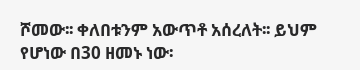ሾመው፡፡ ቀለበቱንም አውጥቶ አሰረለት፡፡ ይህም የሆነው በ30 ዘመኑ ነው፡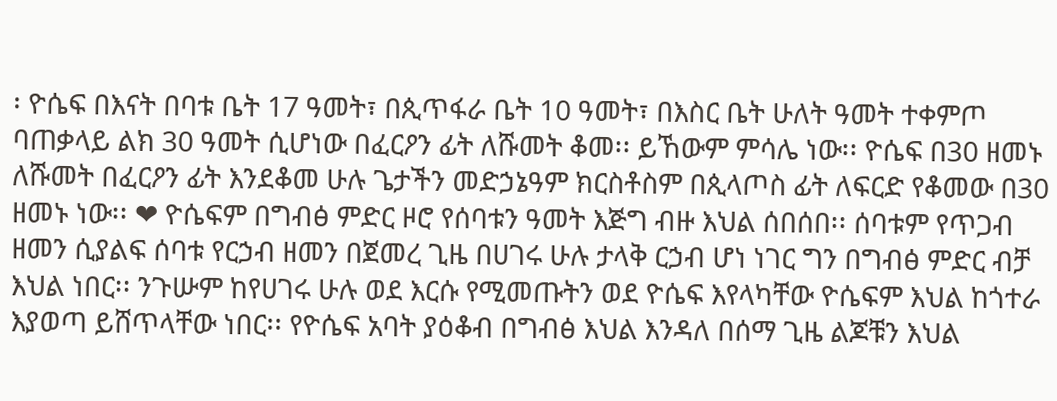፡ ዮሴፍ በእናት በባቱ ቤት 17 ዓመት፣ በጲጥፋራ ቤት 10 ዓመት፣ በእስር ቤት ሁለት ዓመት ተቀምጦ ባጠቃላይ ልክ 30 ዓመት ሲሆነው በፈርዖን ፊት ለሹመት ቆመ፡፡ ይኸውም ምሳሌ ነው፡፡ ዮሴፍ በ30 ዘመኑ ለሹመት በፈርዖን ፊት እንደቆመ ሁሉ ጌታችን መድኃኔዓም ክርስቶስም በጲላጦስ ፊት ለፍርድ የቆመው በ30 ዘመኑ ነው፡፡ ❤ ዮሴፍም በግብፅ ምድር ዞሮ የሰባቱን ዓመት እጅግ ብዙ እህል ሰበሰበ፡፡ ሰባቱም የጥጋብ ዘመን ሲያልፍ ሰባቱ የርኃብ ዘመን በጀመረ ጊዜ በሀገሩ ሁሉ ታላቅ ርኃብ ሆነ ነገር ግን በግብፅ ምድር ብቻ እህል ነበር፡፡ ንጉሡም ከየሀገሩ ሁሉ ወደ እርሱ የሚመጡትን ወደ ዮሴፍ እየላካቸው ዮሴፍም እህል ከጎተራ እያወጣ ይሸጥላቸው ነበር፡፡ የዮሴፍ አባት ያዕቆብ በግብፅ እህል እንዳለ በሰማ ጊዜ ልጆቹን እህል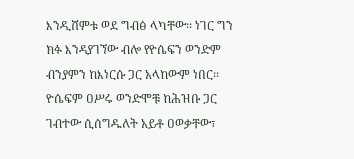እንዲሸምቱ ወደ ግብፅ ላካቸው፡፡ ነገር ግን ክፉ እንዳያገኘው ብሎ የዮሴፍን ወንድም ብንያምን ከእነርሱ ጋር አላከውም ነበር፡፡ ዮሴፍም ዐሥሩ ወንድሞቹ ከሕዝቡ ጋር ገብተው ሲሰግዱለት አይቶ ዐወቃቸው፣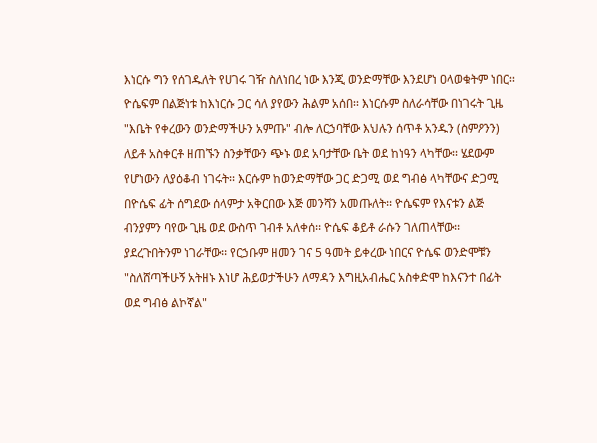እነርሱ ግን የሰገዱለት የሀገሩ ገዥ ስለነበረ ነው እንጂ ወንድማቸው እንደሆነ ዐላወቁትም ነበር፡፡ ዮሴፍም በልጅነቱ ከእነርሱ ጋር ሳለ ያየውን ሕልም አሰበ፡፡ እነርሱም ስለራሳቸው በነገሩት ጊዜ "እቤት የቀረውን ወንድማችሁን አምጡ" ብሎ ለርኃባቸው እህሉን ሰጥቶ አንዱን (ስምዖንን) ለይቶ አስቀርቶ ዘጠኙን ስንቃቸውን ጭኑ ወደ አባታቸው ቤት ወደ ከነዓን ላካቸው፡፡ ሄደውም የሆነውን ለያዕቆብ ነገሩት፡፡ እርሱም ከወንድማቸው ጋር ድጋሚ ወደ ግብፅ ላካቸውና ድጋሚ በዮሴፍ ፊት ሰግደው ሰላምታ አቅርበው እጅ መንሻን አመጡለት፡፡ ዮሴፍም የእናቱን ልጅ ብንያምን ባየው ጊዜ ወደ ውስጥ ገብቶ አለቀሰ፡፡ ዮሴፍ ቆይቶ ራሱን ገለጠላቸው፡፡ ያደረጉበትንም ነገራቸው፡፡ የርኃቡም ዘመን ገና 5 ዓመት ይቀረው ነበርና ዮሴፍ ወንድሞቹን "ስለሸጣችሁኝ አትዘኑ እነሆ ሕይወታችሁን ለማዳን እግዚአብሔር አስቀድሞ ከእናንተ በፊት ወደ ግብፅ ልኮኛል"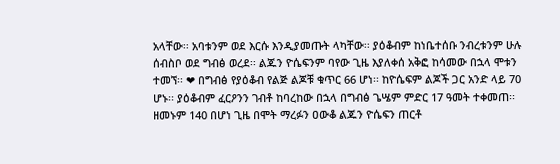አላቸው፡፡ አባቱንም ወደ እርሱ እንዲያመጡት ላካቸው፡፡ ያዕቆብም ከነቤተሰቡ ንብረቱንም ሁሉ ሰብስቦ ወደ ግብፅ ወረደ፡፡ ልጁን ዮሴፍንም ባየው ጊዜ እያለቀሰ አቅፎ ከሳመው በኋላ ሞቱን ተመኘ፡፡ ❤ በግብፅ የያዕቆብ የልጅ ልጆቹ ቁጥር 66 ሆነ፡፡ ከዮሴፍም ልጆች ጋር አንድ ላይ 70 ሆኑ፡፡ ያዕቆብም ፈርዖንን ገብቶ ከባረከው በኋላ በግብፅ ጌሤም ምድር 17 ዓመት ተቀመጠ፡፡ ዘመኑም 140 በሆነ ጊዜ በሞት ማረፉን ዐውቆ ልጁን ዮሴፍን ጠርቶ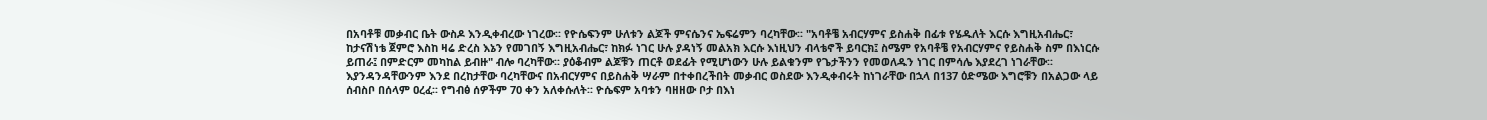በአባቶቹ መቃብር ቤት ውስዶ እንዲቀብረው ነገረው፡፡ የዮሴፍንም ሁለቱን ልጆች ምናሴንና ኤፍሬምን ባረካቸው፡፡ "አባቶቼ አብርሃምና ይስሐቅ በፊቱ የሄዱለት እርሱ እግዚአብሔር፣ ከታናሽነቴ ጀምሮ እስከ ዛሬ ድረስ እኔን የመገበኝ እግዚአብሔር፣ ከክፉ ነገር ሁሉ ያዳነኝ መልአክ እርሱ እነዚህን ብላቴኖች ይባርክ፤ ስሜም የአባቶቼ የአብርሃምና የይስሐቅ ስም በእነርሱ ይጠራ፤ በምድርም መካከል ይብዙ" ብሎ ባረካቸው፡፡ ያዕቆብም ልጆቹን ጠርቶ ወደፊት የሚሆነውን ሁሉ ይልቁንም የጌታችንን የመወለዱን ነገር በምሳሌ እያደረገ ነገራቸው፡፡ እያንዳንዳቸውንም እንደ በረከታቸው ባረካቸውና በአብርሃምና በይስሐቅ ሣራም በተቀበረችበት መቃብር ወስደው እንዲቀብሩት ከነገራቸው በኋላ በ137 ዕድሜው እግሮቹን በአልጋው ላይ ሰብስቦ በሰላም ዐረፈ፡፡ የግብፅ ሰዎችም 70 ቀን አለቀሱለት፡፡ ዮሴፍም አባቱን ባዘዘው ቦታ በእነ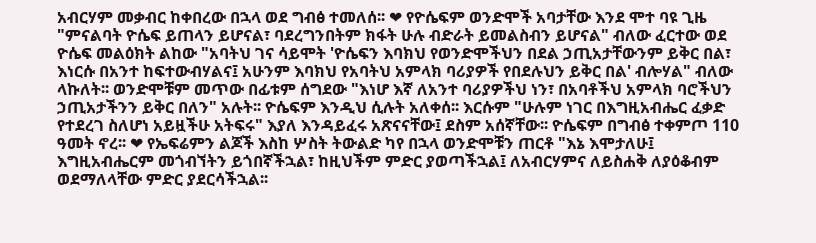አብርሃም መቃብር ከቀበረው በኋላ ወደ ግብፅ ተመለሰ፡፡ ❤ የዮሴፍም ወንድሞች አባታቸው እንደ ሞተ ባዩ ጊዜ "ምናልባት ዮሴፍ ይጠላን ይሆናል፣ ባደረግንበትም ክፋት ሁሉ ብድራት ይመልስብን ይሆናል" ብለው ፈርተው ወደ ዮሴፍ መልዕክት ልከው "አባትህ ገና ሳይሞት 'ዮሴፍን እባክህ የወንድሞችህን በደል ኃጢአታቸውንም ይቅር በል፣ እነርሱ በአንተ ከፍተውብሃልና፤ አሁንም እባክህ የአባትህ አምላክ ባሪያዎች የበደሉህን ይቅር በል' ብሎሃል" ብለው ላኩለት፡፡ ወንድሞቹም መጥው በፊቱም ሰግደው "እነሆ እኛ ለአንተ ባሪያዎችህ ነን፣ በአባቶችህ አምላክ ባሮችህን ኃጢአታችንን ይቅር በለን" አሉት፡፡ ዮሴፍም እንዲህ ሲሉት አለቀሰ፡፡ እርሱም "ሁሉም ነገር በእግዚአብሔር ፈቃድ የተደረገ ስለሆነ አይዟችሁ አትፍሩ" እያለ እንዳይፈሩ አጽናናቸው፤ ደስም አሰኛቸው፡፡ ዮሴፍም በግብፅ ተቀምጦ 110 ዓመት ኖረ፡፡ ❤ የኤፍሬምን ልጆች እስከ ሦስት ትውልድ ካየ በኋላ ወንድሞቹን ጠርቶ "እኔ እሞታለሁ፤ እግዚአብሔርም መጎብኘትን ይጎበኛችኋል፣ ከዚህችም ምድር ያወጣችኋል፤ ለአብርሃምና ለይስሐቅ ለያዕቆብም ወደማለላቸው ምድር ያደርሳችኋል፡፡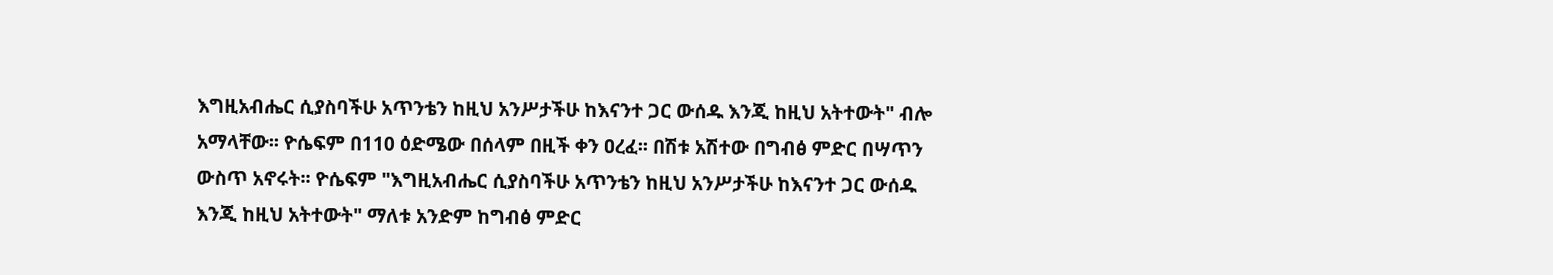እግዚአብሔር ሲያስባችሁ አጥንቴን ከዚህ አንሥታችሁ ከእናንተ ጋር ውሰዱ እንጂ ከዚህ አትተውት" ብሎ አማላቸው፡፡ ዮሴፍም በ110 ዕድሜው በሰላም በዚች ቀን ዐረፈ፡፡ በሽቱ አሽተው በግብፅ ምድር በሣጥን ውስጥ አኖሩት፡፡ ዮሴፍም "እግዚአብሔር ሲያስባችሁ አጥንቴን ከዚህ አንሥታችሁ ከእናንተ ጋር ውሰዱ እንጂ ከዚህ አትተውት" ማለቱ አንድም ከግብፅ ምድር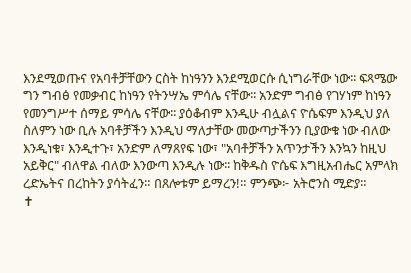እንደሚወጡና የአባቶቻቸውን ርስት ከነዓንን እንደሚወርሱ ሲነግራቸው ነው፡፡ ፍጻሜው ግን ግብፅ የመቃብር ከነዓን የትንሣኤ ምሳሌ ናቸው፡፡ አንድም ግብፅ የገሃነም ከነዓን የመንግሥተ ሰማይ ምሳሌ ናቸው፡፡ ያዕቆብም እንዲሁ ብሏልና ዮሴፍም እንዲህ ያለ ስለምን ነው ቢሉ አባቶቻችን እንዲህ ማለታቸው መውጣታችንን ቢያውቁ ነው ብለው እንዲነቁ፣ እንዲተጉ፣ አንድም ለማጸየፍ ነው፣ "አባቶቻችን አጥንታችን እንኳን ከዚህ አይቅር" ብለዋል ብለው እንውጣ እንዲሉ ነው፡፡ ከቅዱስ ዮሴፍ እግዚአብሔር አምላክ ረድኤትና በረከትን ያሳትፈን። በጸሎቱም ይማረን!። ምንጭ፦ አትሮንስ ሚድያ።                              ✝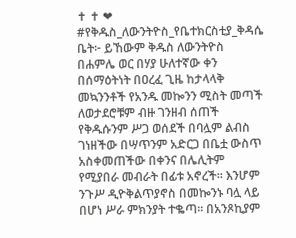✝ ✝ ❤ #የቅዱስ_ለውንትዮስ_የቤተክርስቲያ_ቅዳሴ ቤት፦ ይኸውም ቅዱስ ለውንትዮስ በሐምሌ ወር በሃያ ሁለተኛው ቀን በሰማዕትነት በዐረፈ ጊዜ ከታላላቅ መኳንንቶች የአንዱ መኰንን ሚስት መጣች ለወታደሮቹም ብዙ ገንዘብ ሰጠች የቅዱሱንም ሥጋ ወሰደች በባሏም ልብስ ገነዘችው በሣጥንም አድርጋ በቤቷ ውስጥ አስቀመጠችው በቀንና በሌሊትም የሚያበራ መብራት በፊቱ አኖረች። እንሆም ንጉሥ ዲዮቅልጥያኖስ በመኰንኑ ባሏ ላይ በሆነ ሥራ ምክንያት ተቈጣ። በአንጾኪያም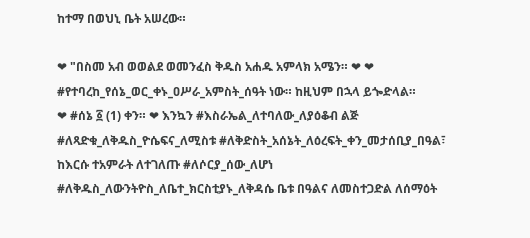ከተማ በወህኒ ቤት አሠረው።

❤ "በስመ አብ ወወልደ ወመንፈስ ቅዱስ አሐዱ አምላክ አሜን። ❤ ❤ #የተባረከ_የሰኔ_ወር_ቀኑ_ዐሥራ_አምስት_ሰዓት ነው። ከዚህም በኋላ ይጐድላል።                ❤ #ሰኔ ፩ (1) ቀን። ❤ እንኳን #እስራኤል_ለተባለው_ለያዕቆብ ልጅ #ለጻድቁ_ለቅዱስ_ዮሴፍና_ለሚስቱ #ለቅድስት_አሰኔት_ለዕረፍት_ቀን_መታሰቢያ_በዓል፣ ከእርሱ ተአምራት ለተገለጡ #ለሶርያ_ሰው_ለሆነ #ለቅዱስ_ለውንትዮስ_ለቤተ_ክርስቲያኑ_ለቅዳሴ ቤቱ በዓልና ለመስተጋድል ለሰማዕት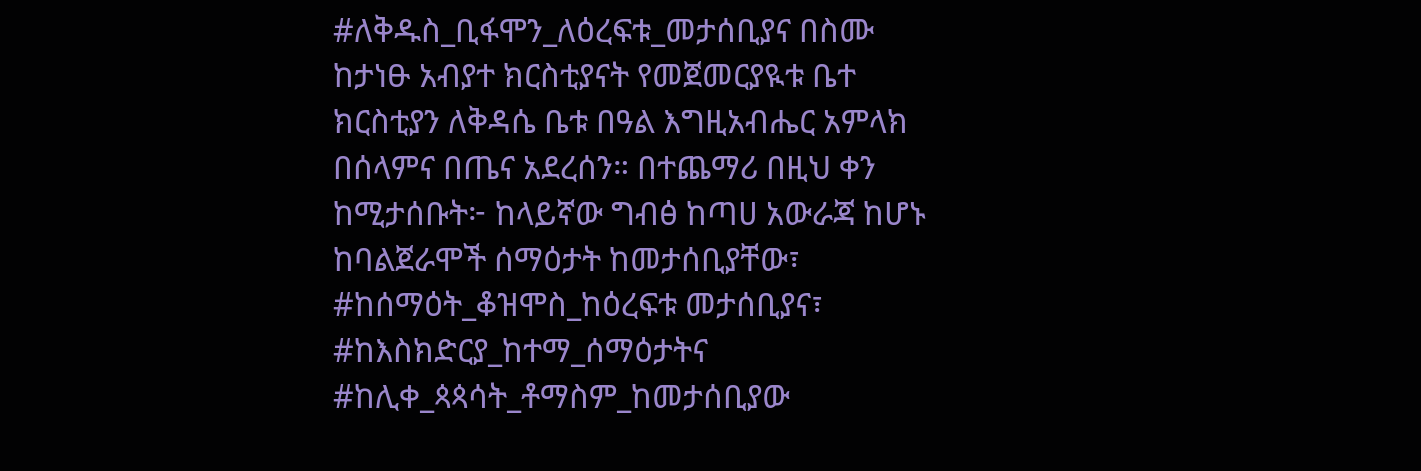#ለቅዱስ_ቢፋሞን_ለዕረፍቱ_መታሰቢያና በስሙ ከታነፁ አብያተ ክርስቲያናት የመጀመርያዪቱ ቤተ ክርስቲያን ለቅዳሴ ቤቱ በዓል እግዚአብሔር አምላክ በሰላምና በጤና አደረሰን። በተጨማሪ በዚህ ቀን ከሚታሰቡት፦ ከላይኛው ግብፅ ከጣሀ አውራጃ ከሆኑ ከባልጀራሞች ሰማዕታት ከመታሰቢያቸው፣ #ከሰማዕት_ቆዝሞስ_ከዕረፍቱ መታሰቢያና፣ #ከእስክድርያ_ከተማ_ሰማዕታትና #ከሊቀ_ጳጳሳት_ቶማስም_ከመታሰቢያው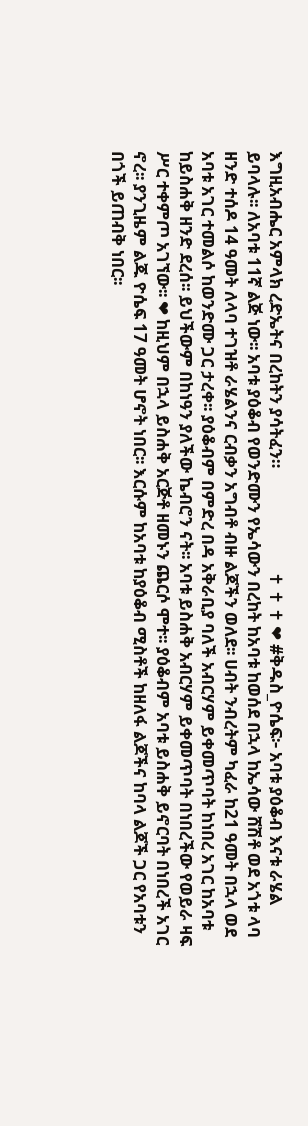እግዚአብሔር አምላክ ረድኤትና በረከትን ያሳትፈን።                          ✝ ✝ ✝ ❤ #ቅዱስ_ዮሴፍ፦ አባቱ ያዕቆብ እናቱ ራሄል ይባላሉ፡፡ ለአባቱ 11ኛ ልጅ ነው፡፡ አባቱ ያዕቆብ የወንድሙን የኤሳውን በረከት ከአባቱ ከወሰደ በኋላ ከኤሳው ሸሽቶ ወደ አጎቱ ላባ ዘንድ ተሰዶ 14 ዓመት ለላባ ተገዝቶ ራሄልንና ርብቃን አግብቶ ብዙ ልጆችን ወለደ፡፡ ሀብት ንብረትም ካፈራ ከ21 ዓመት በኋላ ወደ አባቱ አገር ተመልሶ ከወንድሙ ጋር ታረቀ፡፡ ያዕቆብም በምድረ በዳ አቅራቢያ ባለች አብርሃም ይቀመጥባት ከነበረ አገር ከአባቱ ከይስሐቅ ዘንድ ደረሰ፡፡ ይህችውም በከነዓን ያለችው ኬብሮን ናት፡፡ አባቱ ይስሐቅ አብርሃም ይቀመጥባት በነበረችው የወይራ ዛፍ ሥር ተቀምጦ አገኘው፡፡ ❤ ከዚህም በኋላ ይስሐቅ አርጅቶ ዘመኑን ጨርሶ ሞተ፡፡ ያዕቆብም አባቱ ይስሐቅ ይኖርባት በነበረች አገር ኖረ፡፡ ያንጊዜም ልጁ ዮሴፍ 17 ዓመት ሆኖት ነበር፡፡ እርሱም ከአባቱ ከያዕቆብ ሚስቶች ከዘለፋ ልጆችና ከባላ ልጆች ጋር የአባቱን በጎች ይጠብቅ ነበር፡፡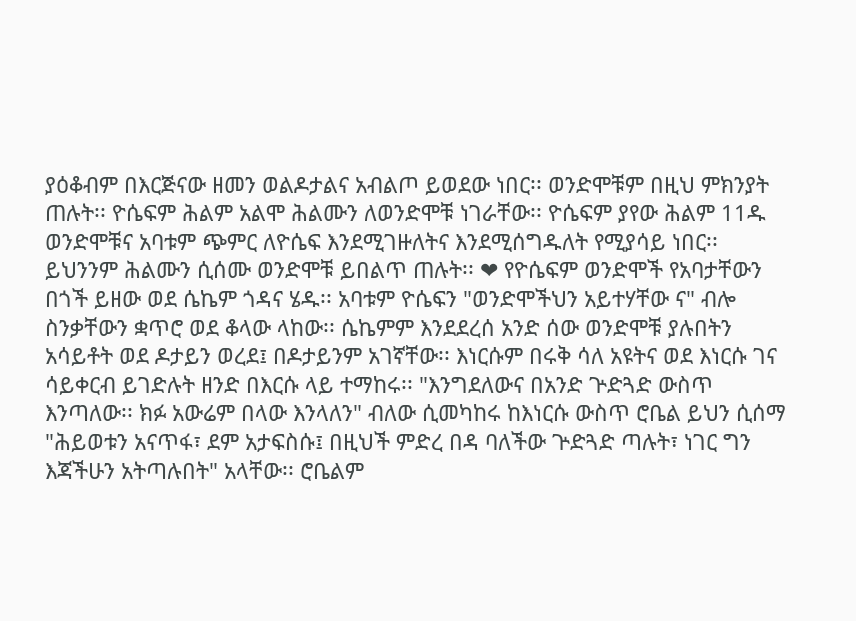ያዕቆብም በእርጅናው ዘመን ወልዶታልና አብልጦ ይወደው ነበር፡፡ ወንድሞቹም በዚህ ምክንያት ጠሉት፡፡ ዮሴፍም ሕልም አልሞ ሕልሙን ለወንድሞቹ ነገራቸው፡፡ ዮሴፍም ያየው ሕልም 11ዱ ወንድሞቹና አባቱም ጭምር ለዮሴፍ እንደሚገዙለትና እንደሚሰግዱለት የሚያሳይ ነበር፡፡ ይህንንም ሕልሙን ሲሰሙ ወንድሞቹ ይበልጥ ጠሉት፡፡ ❤ የዮሴፍም ወንድሞች የአባታቸውን በጎች ይዘው ወደ ሴኬም ጎዳና ሄዱ፡፡ አባቱም ዮሴፍን "ወንድሞችህን አይተሃቸው ና" ብሎ ስንቃቸውን ቋጥሮ ወደ ቆላው ላከው፡፡ ሴኬምም እንደደረሰ አንድ ሰው ወንድሞቹ ያሉበትን አሳይቶት ወደ ዶታይን ወረደ፤ በዶታይንም አገኛቸው፡፡ እነርሱም በሩቅ ሳለ አዩትና ወደ እነርሱ ገና ሳይቀርብ ይገድሉት ዘንድ በእርሱ ላይ ተማከሩ፡፡ "እንግደለውና በአንድ ጕድጓድ ውስጥ እንጣለው፡፡ ክፉ አውሬም በላው እንላለን" ብለው ሲመካከሩ ከእነርሱ ውስጥ ሮቤል ይህን ሲሰማ "ሕይወቱን አናጥፋ፣ ደም አታፍስሱ፤ በዚህች ምድረ በዳ ባለችው ጕድጓድ ጣሉት፣ ነገር ግን እጃችሁን አትጣሉበት" አላቸው፡፡ ሮቤልም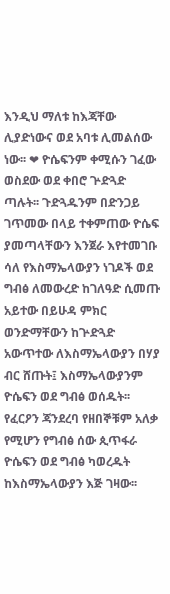እንዲህ ማለቱ ከእጃቸው ሊያድነውና ወደ አባቱ ሊመልሰው ነው፡፡ ❤ ዮሴፍንም ቀሚሱን ገፈው ወስደው ወደ ቀበሮ ጕድጓድ ጣሉት፡፡ ጉድጓዱንም በድንጋይ ገጥመው በላይ ተቀምጠው ዮሴፍ ያመጣላቸውን እንጀራ እየተመገቡ ሳለ የእስማኤላውያን ነገዶች ወደ ግብፅ ለመውረድ ከገለዓድ ሲመጡ አይተው በይሁዳ ምክር ወንድማቸውን ከጕድጓድ አውጥተው ለእስማኤላውያን በሃያ ብር ሸጡት፤ እስማኤላውያንም ዮሴፍን ወደ ግብፅ ወሰዱት፡፡ የፈርዖን ጃንደረባ የዘበኞቹም አለቃ የሚሆን የግብፅ ሰው ጲጥፋራ ዮሴፍን ወደ ግብፅ ካወረዱት ከእስማኤላውያን እጅ ገዛው፡፡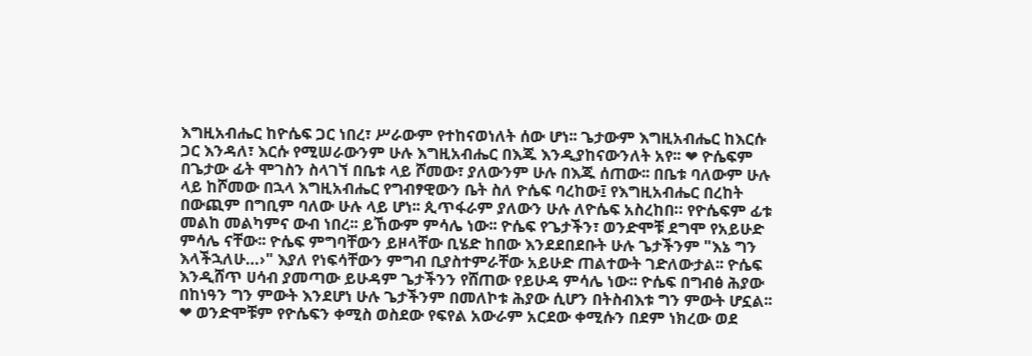እግዚአብሔር ከዮሴፍ ጋር ነበረ፣ ሥራውም የተከናወነለት ሰው ሆነ፡፡ ጌታውም እግዚአብሔር ከእርሱ ጋር እንዳለ፣ እርሱ የሚሠራውንም ሁሉ እግዚአብሔር በእጁ እንዲያከናውንለት አየ፡፡ ❤ ዮሴፍም በጌታው ፊት ሞገስን ስላገኘ በቤቱ ላይ ሾመው፣ ያለውንም ሁሉ በእጁ ሰጠው፡፡ በቤቱ ባለውም ሁሉ ላይ ከሾመው በኋላ እግዚአብሔር የግብፃዊውን ቤት ስለ ዮሴፍ ባረከው፤ የእግዚአብሔር በረከት በውጪም በግቢም ባለው ሁሉ ላይ ሆነ፡፡ ጲጥፋራም ያለውን ሁሉ ለዮሴፍ አስረከበ። የዮሴፍም ፊቱ መልከ መልካምና ውብ ነበረ፡፡ ይኸውም ምሳሌ ነው፡፡ ዮሴፍ የጌታችን፣ ወንድሞቹ ደግሞ የአይሁድ ምሳሌ ናቸው፡፡ ዮሴፍ ምግባቸውን ይዞላቸው ቢሄድ ከበው እንደደበደቡት ሁሉ ጌታችንም "እኔ ግን እላችኋለሁ…›" እያለ የነፍሳቸውን ምግብ ቢያስተምራቸው አይሁድ ጠልተውት ገድለውታል፡፡ ዮሴፍ እንዲሸጥ ሀሳብ ያመጣው ይሁዳም ጌታችንን የሸጠው የይሁዳ ምሳሌ ነው፡፡ ዮሴፍ በግብፅ ሕያው በከነዓን ግን ምውት እንደሆነ ሁሉ ጌታችንም በመለኮቱ ሕያው ሲሆን በትስብእቱ ግን ምውት ሆኗል፡፡ ❤ ወንድሞቹም የዮሴፍን ቀሚስ ወስደው የፍየል አውራም አርደው ቀሚሱን በደም ነክረው ወደ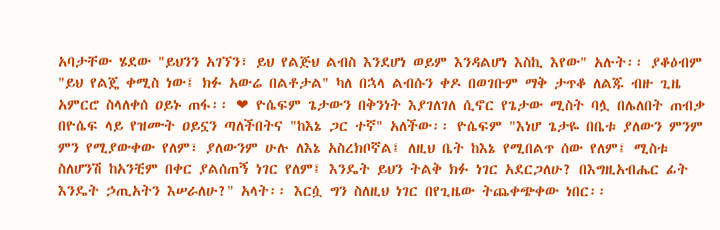አባታቸው ሄደው "ይህንን አገኘን፣ ይህ የልጅህ ልብስ እንደሆነ ወይም እንዳልሆነ እስኪ እየው" አሉት፡፡ ያቆዕብም "ይህ የልጄ ቀሚስ ነው፤ ክፉ አውሬ በልቶታል" ካለ በኋላ ልብሱን ቀዶ በወገቡም ማቅ ታጥቆ ለልጁ ብዙ ጊዜ አምርሮ ስላለቀሰ ዐይኑ ጠፋ፡፡ ❤ ዮሴፍም ጌታውን በቅንነት እያገለገለ ሲኖር የጌታው ሚስት ባሏ በሌለበት ጠብቃ በዮሴፍ ላይ የዝሙት ዐይኗን ጣለችበትና "ከእኔ ጋር ተኛ" አለችው፡፡ ዮሴፍም "እነሆ ጌታዬ በቤቱ ያለውን ምንም ምን የሚያውቀው የለም፣ ያለውንም ሁሉ ለእኔ አስረክቦኛል፤ ለዚህ ቤት ከእኔ የሚበልጥ ሰው የለም፤ ሚስቱ ስለሆንሽ ከአንቺም በቀር ያልሰጠኝ ነገር የለም፤ እንዴት ይህን ትልቅ ክፉ ነገር አደርጋለሁ? በእግዚአብሔር ፊት እንዴት ኃጢአትን እሠራለሁ?" አላት፡፡ እርሷ ግን ስለዚህ ነገር በየጊዜው ትጨቀጭቀው ነበር፡፡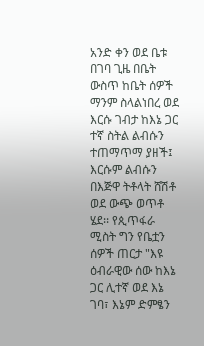አንድ ቀን ወደ ቤቱ በገባ ጊዜ በቤት ውስጥ ከቤት ሰዎች ማንም ስላልነበረ ወደ እርሱ ገብታ ከእኔ ጋር ተኛ ስትል ልብሱን ተጠማጥማ ያዘች፤ እርሱም ልብሱን በእጅዋ ትቶላት ሸሽቶ ወደ ውጭ ወጥቶ ሄደ፡፡ የጲጥፋራ ሚስት ግን የቤቷን ሰዎች ጠርታ "እዩ ዕብራዊው ሰው ከእኔ ጋር ሊተኛ ወደ እኔ ገባ፣ እኔም ድምፄን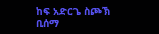ከፍ አድርጌ ስጮኽ ቢሰማ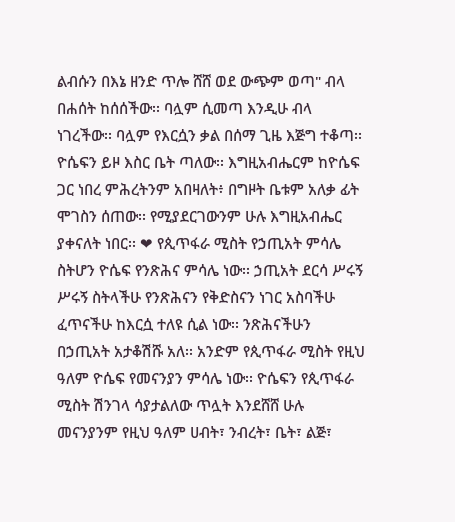ልብሱን በእኔ ዘንድ ጥሎ ሸሸ ወደ ውጭም ወጣ" ብላ በሐሰት ከሰሰችው፡፡ ባሏም ሲመጣ እንዲሁ ብላ ነገረችው፡፡ ባሏም የእርሷን ቃል በሰማ ጊዜ እጅግ ተቆጣ፡፡ ዮሴፍን ይዞ እስር ቤት ጣለው፡፡ እግዚአብሔርም ከዮሴፍ ጋር ነበረ ምሕረትንም አበዛለት፥ በግዞት ቤቱም አለቃ ፊት ሞገስን ሰጠው፡፡ የሚያደርገውንም ሁሉ እግዚአብሔር ያቀናለት ነበር፡፡ ❤ የጲጥፋራ ሚስት የኃጢአት ምሳሌ ስትሆን ዮሴፍ የንጽሕና ምሳሌ ነው፡፡ ኃጢአት ደርሳ ሥሩኝ ሥሩኝ ስትላችሁ የንጽሕናን የቅድስናን ነገር አስባችሁ ፈጥናችሁ ከእርሷ ተለዩ ሲል ነው፡፡ ንጽሕናችሁን በኃጢአት አታቆሽሹ አለ፡፡ አንድም የጲጥፋራ ሚስት የዚህ ዓለም ዮሴፍ የመናንያን ምሳሌ ነው፡፡ ዮሴፍን የጲጥፋራ ሚስት ሽንገላ ሳያታልለው ጥሏት እንደሸሸ ሁሉ መናንያንም የዚህ ዓለም ሀብት፣ ንብረት፣ ቤት፣ ልጅ፣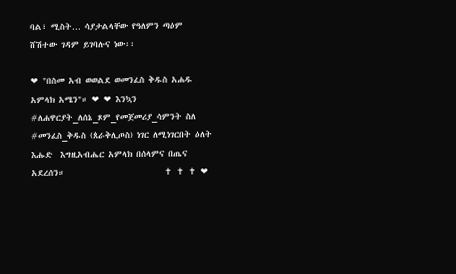ባል፣ ሚስት… ሳያታልላቸው የዓለምን ጣዕም ሸሽተው ገዳም ይገባሉና ነው፡፡

❤ "በስመ አብ ወወልደ ወመንፈስ ቅዱስ አሐዱ አምላክ አሜን"። ❤ ❤ እንኳን #ለሐዋርያት_ለሰኔ_ጾም_የመጀመሪያ_ሳምንት ስለ #መንፈስ_ቅዱስ (ጰራቅሊጦስ) ነገር ለሚነገርበት ዕለት እሑድ  እግዚአብሔር አምላክ በሰላምና በጤና አደረሰን።                         ✝ ✝ ✝ ❤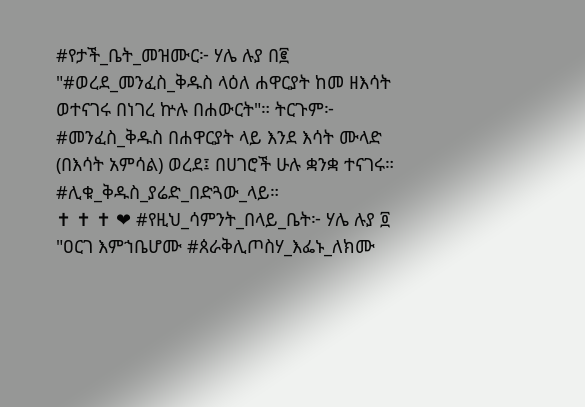#የታች_ቤት_መዝሙር፦ ሃሌ ሉያ በ፪ "#ወረደ_መንፈስ_ቅዱስ ላዕለ ሐዋርያት ከመ ዘእሳት ወተናገሩ በነገረ ኵሉ በሐውርት"። ትርጉም፦ #መንፈስ_ቅዱስ በሐዋርያት ላይ እንደ እሳት ሙላድ (በእሳት አምሳል) ወረደ፤ በሀገሮች ሁሉ ቋንቋ ተናገሩ። #ሊቁ_ቅዱስ_ያሬድ_በድጓው_ላይ።                          ✝ ✝ ✝ ❤ #የዚህ_ሳምንት_በላይ_ቤት፦ ሃሌ ሉያ ፬ "ዐርገ እምኀቤሆሙ #ጰራቅሊጦስሃ_እፌኑ_ለክሙ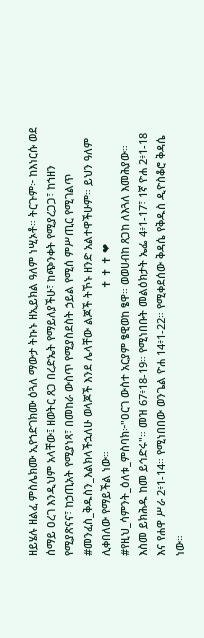ዘይሄሉ ዘልፈ ምስሌክሙ ኢየኀድገክሙ ዕጓለ ማውታ ትኩኑ ዘኢይክል ዓለም ነሢኦቶ። ትርጉም፦ ከእነርሱ ወደ ሰማይ ዐረገ እንዲህም አላቸው፤ ዘወትር ጸጋ በረድኤት የማይለያችሁ፣ ከጭንቀት የሚያረጋጋ፣ ከኀዘን የሚያጽናና፣ ከኃጢአት የሚያነጻ፣ በመከራ ውስጥ የሚያስደስት ኃይል የሚሰ ምሥጢር የሚገልጥ #መንፈስ_ቅዱስን_እልክላችኋለሁ ወላጆች እንደ ሌላቸው ልጆች ትኾኑ ዘንድ አልተዋችሁም። ይህን ዓለም ሊቀበለው የማይችል ነው።                                                      ✝ ✝ ✝ ❤ #የዚህ_ሳምንት_ዕለቱ_ምስባክ፦"ዐርገ ውስተ አርያም ፄዊወከ ፄዋ። ወወሀብከ ጸጋከ ለእጓለ እመሕያው። እስመ ይክሕዱ ከመ ይኅድሩ"። መዝ 67፥18-19። የሚነበቡት መልዕክታት ኤፌ 4፥1-17፣ 1ኛ ዮሐ 2፥1-18 እና የሐዋ ሥራ 2፥1-14። የሚነበበው ወንጌል ዮሐ 14፥1-22። የሚቀደሰው ቅዳሴ የቅዱስ ዲዮስቆሮ ቅዳሴ ነው።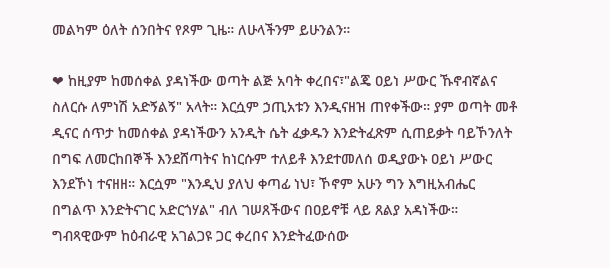መልካም ዕለት ሰንበትና የጾም ጊዜ። ለሁላችንም ይሁንልን።

❤ ከዚያም ከመሰቀል ያዳነችው ወጣት ልጅ አባት ቀረበና፣"ልጄ ዐይነ ሥውር ኹኖብኛልና ስለርሱ ለምነሽ አድኝልኝ" አላት። እርሷም ኃጢአቱን እንዲናዘዝ ጠየቀችው። ያም ወጣት መቶ ዲናር ሰጥታ ከመሰቀል ያዳነችውን አንዲት ሴት ፈቃዱን እንድትፈጽም ሲጠይቃት ባይኾንለት በግፍ ለመርከበኞች እንደሸጣትና ከነርሱም ተለይቶ እንደተመለሰ ወዲያውኑ ዐይነ ሥውር እንደኾነ ተናዘዘ። እርሷም "እንዲህ ያለህ ቀጣፊ ነህ፣ ኾኖም አሁን ግን እግዚአብሔር በግልጥ እንድትናገር አድርጎሃል" ብለ ገሠጸችውና በዐይኖቹ ላይ ጸልያ አዳነችው። ግብጻዊውም ከዕብራዊ አገልጋዩ ጋር ቀረበና እንድትፈውሰው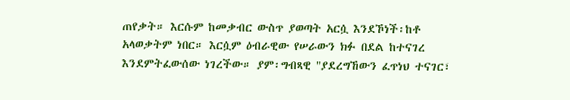ጠየቃት። እርሱም ከመቃብር ውስጥ ያወጣት አርሷ እንደኾነች፡ከቶ አላወቃትም ነበር። እርሷም ዕብራዊው የሠራውን ክፉ በደል ከተናገረ እንደምትፈውሰው ነገረችው። ያም፡ግብጻዊ "ያደረግኸውን ፈጥነህ ተናገር፣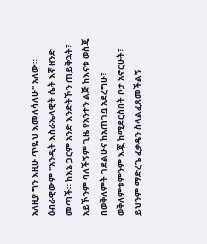አለዚያ ግን እዚሁ ጥዬህ እመለሳለሁ" አለው። ዕብራዊውም "አንዲት እስራኤላዊት ሴት እኛ ዘንድ መጣች። ከእኔ ጋርም አንድ እንድትኾን ጠይቅኋት፣ አይኾንም ባለችኝም ጊዜ የአንተን ልጅ ከእናቱ ወስጄ በወቅለምት ገደልሁና ከአጠገቧ አደረግሁ፣ ወቅለምቱምንም እጇ ከሚደርስበት ቦታ አኖርሁት፣ ይህንም ማድረጌ ፈቃዴን ስላልፈጸመችልኝ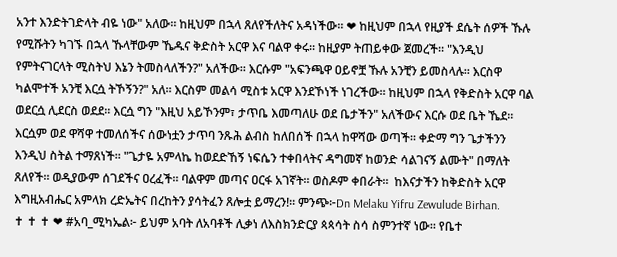አንተ እንድትገድላት ብዬ ነው" አለው። ከዚህም በኋላ ጸለየችለትና አዳነችው። ❤ ከዚህም በኋላ የዚያች ደሴት ሰዎች ኹሉ የሚሹትን ካገኙ በኋላ ኹላቸውም ኼዱና ቅድስት አርዋ እና ባልዋ ቀሩ። ከዚያም ትጠይቀው ጀመረች። "እንዲህ የምትናገርላት ሚስትህ እኔን ትመስላለችን?" አለችው። እርሱም "አፍንጫዋ ዐይኖቿ ኹሉ አንቺን ይመስላሉ። እርስዋ ካልሞተች አንቺ እርሷ ትኾኝን?" አለ። እርስም መልሳ ሚስቱ አርዋ እንደኾነች ነገረችው። ከዚህም በኋላ የቅድስት አርዋ ባል ወደርሷ ሊደርስ ወደደ። እርሷ ግን "እዚህ አይኾንም፣ ታጥቤ እመጣለሁ ወደ ቤታችን" አለችውና እርሱ ወደ ቤት ኼደ። እርሷም ወደ ዋሻዋ ተመለሰችና ሰውነቷን ታጥባ ንጹሕ ልብስ ከለበሰች በኋላ ከዋሻው ወጣች። ቀድማ ግን ጌታችንን እንዲህ ስትል ተማጸነች። "ጌታዬ አምላኬ ከወደድኸኝ ነፍሴን ተቀበላትና ዳግመኛ ከወንድ ሳልገናኝ ልሙት" በማለት ጸለየች። ወዲያውም ሰገደችና ዐረፈች። ባልዋም መጣና ዐርፋ አገኛት። ወስዶም ቀበራት።  ከእናታችን ከቅድስት አርዋ እግዚአብሔር አምላክ ረድኤትና በረከትን ያሳትፈን ጸሎቷ ይማረን!። ምንጭ፦Dn Melaku Yifru Zewulude Birhan.                           ✝ ✝ ✝ ❤ #አባ_ሚካኤል፦ ይህም አባት ለአባቶች ሊቃነ ለእስክንድርያ ጳጳሳት ስሳ ስምንተኛ ነው። የቤተ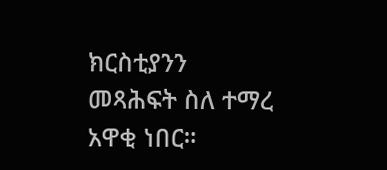ክርስቲያንን መጻሕፍት ስለ ተማረ አዋቂ ነበር።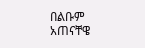በልቡም አጠናቸዌ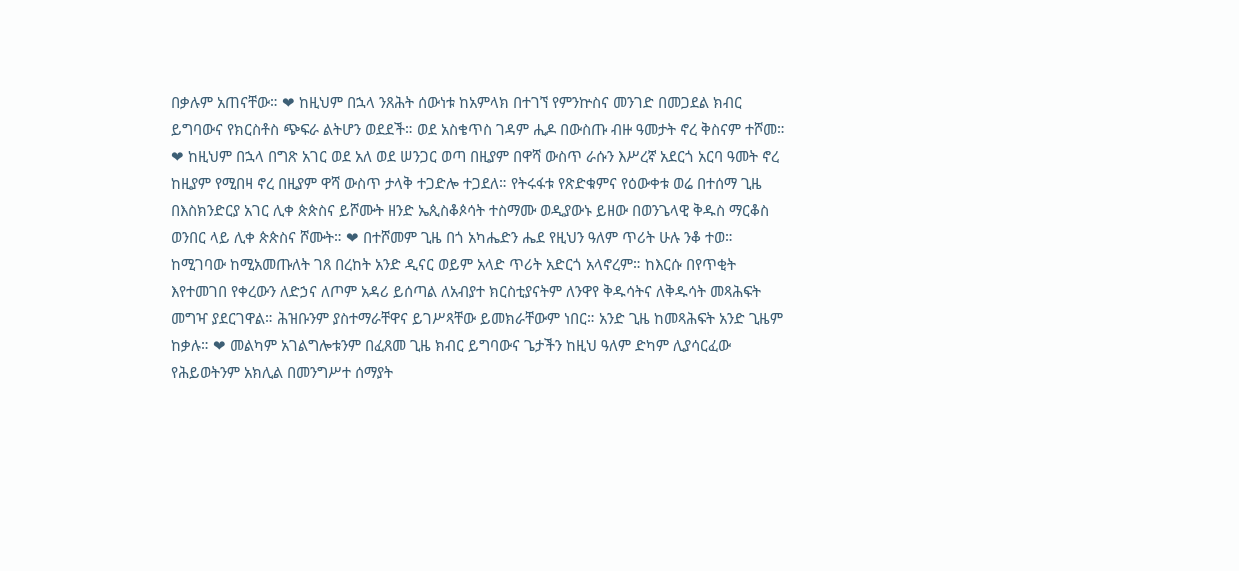በቃሉም አጠናቸው። ❤ ከዚህም በኋላ ንጸሕት ሰውነቱ ከአምላክ በተገኘ የምንኵስና መንገድ በመጋደል ክብር ይግባውና የክርስቶስ ጭፍራ ልትሆን ወደደች። ወደ አስቄጥስ ገዳም ሒዶ በውስጡ ብዙ ዓመታት ኖረ ቅስናም ተሾመ። ❤ ከዚህም በኋላ በግጽ አገር ወደ አለ ወደ ሠንጋር ወጣ በዚያም በዋሻ ውስጥ ራሱን እሥረኛ አደርጎ አርባ ዓመት ኖረ ከዚያም የሚበዛ ኖረ በዚያም ዋሻ ውስጥ ታላቅ ተጋድሎ ተጋደለ። የትሩፋቱ የጽድቁምና የዕውቀቱ ወሬ በተሰማ ጊዜ በእስክንድርያ አገር ሊቀ ጵጵስና ይሾሙት ዘንድ ኤጲስቆጶሳት ተስማሙ ወዲያውኑ ይዘው በወንጌላዊ ቅዱስ ማርቆስ ወንበር ላይ ሊቀ ጵጵስና ሾሙት። ❤ በተሾመም ጊዜ በጎ አካሔድን ሔደ የዚህን ዓለም ጥሪት ሁሉ ንቆ ተወ። ከሚገባው ከሚአመጡለት ገጸ በረከት አንድ ዲናር ወይም አላድ ጥሪት አድርጎ አላኖረም። ከእርሱ በየጥቂት እየተመገበ የቀረውን ለድኃና ለጦም አዳሪ ይሰጣል ለአብያተ ክርስቲያናትም ለንዋየ ቅዱሳትና ለቅዱሳት መጻሕፍት መግዣ ያደርገዋል። ሕዝቡንም ያስተማራቸዋና ይገሥጻቸው ይመክራቸውም ነበር። አንድ ጊዜ ከመጻሕፍት አንድ ጊዜም ከቃሉ። ❤ መልካም አገልግሎቱንም በፈጸመ ጊዜ ክብር ይግባውና ጌታችን ከዚህ ዓለም ድካም ሊያሳርፈው የሕይወትንም አክሊል በመንግሥተ ሰማያት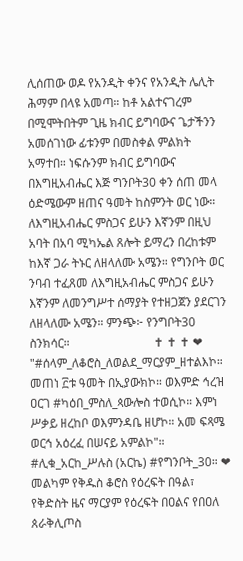ሊሰጠው ወዶ የአንዲት ቀንና የአንዲት ሌሊት ሕማም በላዩ አመጣ። ከቶ አልተናገረም በሚሞትበትም ጊዜ ክብር ይግባውና ጌታችንን አመሰገነው ፊቱንም በመስቀል ምልክት አማተበ። ነፍሱንም ክብር ይግባውና በእግዚአብሔር እጅ ግንቦት30 ቀን ሰጠ መላ ዕድሜውም ዘጠና ዓመት ከስምንት ወር ነው። ለእግዚአብሔር ምስጋና ይሁን እኛንም በዚህ አባት በአባ ሚካኤል ጸሎት ይማረን በረከቱም ከእኛ ጋራ ትኑር ለዘላለሙ አሜን። የግንቦት ወር ንባብ ተፈጸመ ለእግዚአብሔር ምስጋና ይሁን እኛንም ለመንግሥተ ሰማያት የተዘጋጀን ያደርገን ለዘላለሙ አሜን። ምንጭ፦ የንግቦት30 ስንክሳር።                            ✝ ✝ ✝ ❤ "#ሰላም_ለቆሮስ_ለወልደ_ማርያም_ዘተልእኮ። መጠነ ፫ቱ ዓመት በኢያውክኮ። ወእምድ ኅረዝ ዐርገ #ካዕበ_ምስለ_ጳውሎስ ተወሲኮ። እምነ ሥቃይ ዘረከቦ ወእምንዳቤ ዘሆኮ። አመ ፍጻሜ ወርኅ አዕረፈ በሠናይ አምልኮ"። #ሊቁ_አርከ_ሥሉስ (አርኬ) #የግንቦት_30። ❤ መልካም የቅዱስ ቆሮስ የዕረፍት በዓል፣ የቅድስት ዜና ማርያም የዕረፍት በዐልና የበዐለ ጰራቅሊጦስ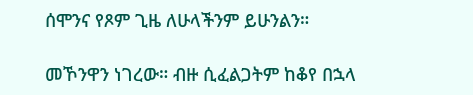ሰሞንና የጾም ጊዜ ለሁላችንም ይሁንልን።

መኾንዋን ነገረው። ብዙ ሲፈልጋትም ከቆየ በኋላ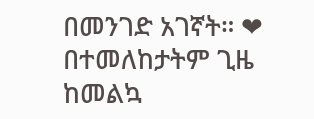በመንገድ አገኛት። ❤ በተመለከታትም ጊዜ ከመልኳ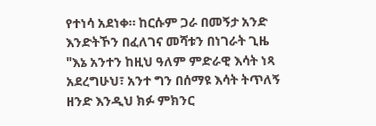የተነሳ አደነቀ። ከርሱም ጋራ በመኝታ አንድ እንድትኾን በፈለገና መሻቱን በነገራት ጊዜ "እኔ አንተን ከዚህ ዓለም ምድራዊ እሳት ነጻ አደረግሁህ፣ አንተ ግን በሰማዩ እሳት ትጥለኝ ዘንድ እንዲህ ክፉ ምክንር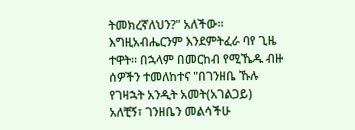ትመክረኛለህን?" አለችው። እግዚአብሔርንም እንደምትፈራ ባየ ጊዜ ተዋት። በኋላም በመርከብ የሚኼዱ ብዙ ሰዎችን ተመለከተና "በገንዘቤ ኹሉ የገዛኋት አንዲት አመት(አገልጋይ) አለቺኝ፣ ገንዘቤን መልሳችሁ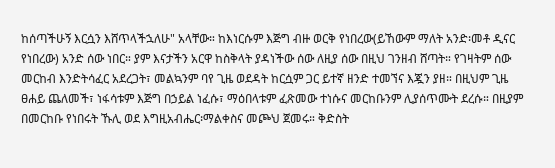ከሰጣችሁኝ እርሷን እሸጥላችኋለሁ" አላቸው። ከእነርሱም እጅግ ብዙ ወርቅ የነበረው(ይኸውም ማለት አንድ፡መቶ ዲናር የነበረው) አንድ ሰው ነበር። ያም እናታችን አርዋ ከስቅላት ያዳነችው ሰው ለዚያ ሰው በዚህ ገንዘብ ሸጣት። የገዛትም ሰው መርከብ እንድትሳፈር አደረጋት፣ መልኳንም ባየ ጊዜ ወደዳት ከርሷም ጋር ይተኛ ዘንድ ተመኘና እጇን ያዘ። በዚህም ጊዜ ፀሐይ ጨለመች፣ ነፋሳቱም እጅግ በኃይል ነፈሱ፣ ማዕበላቱም ፈጽመው ተነሱና መርከቡንም ሊያሰጥሙት ደረሱ። በዚያም በመርከቡ የነበሩት ኹሊ ወደ እግዚአብሔር፡ማልቀስና መጮህ ጀመሩ። ቅድስት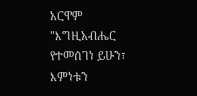አርዋም "እግዚአብሔር የተመሰገነ ይሁን፣ እምነቱን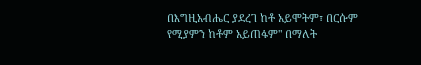በእግዚአብሔር ያደረገ ከቶ አይሞትም፣ በርሱም የሚያምን ከቶም አይጠፋም" በማለት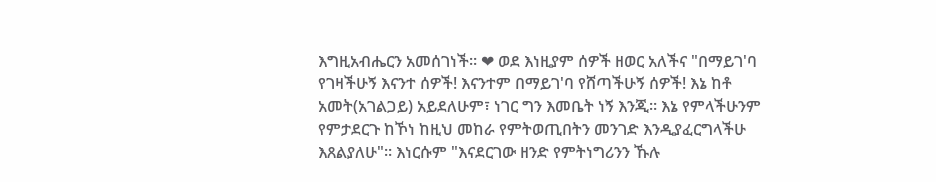እግዚአብሔርን አመሰገነች። ❤ ወደ እነዚያም ሰዎች ዘወር አለችና "በማይገ'ባ የገዛችሁኝ እናንተ ሰዎች! እናንተም በማይገ'ባ የሸጣችሁኝ ሰዎች! እኔ ከቶ አመት(አገልጋይ) አይደለሁም፣ ነገር ግን እመቤት ነኝ እንጂ። እኔ የምላችሁንም የምታደርጉ ከኾነ ከዚህ መከራ የምትወጢበትን መንገድ እንዲያፈርግላችሁ እጸልያለሁ"። እነርሱም "እናደርገው ዘንድ የምትነግሪንን ኹሉ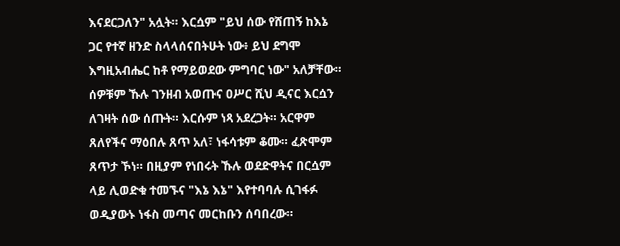እናደርጋለን" አሏት። እርሷም "ይህ ሰው የሸጠኝ ከእኔ ጋር የተኛ ዘንድ ስላላሰናበትሁት ነው፥ ይህ ደግሞ እግዚአብሔር ከቶ የማይወደው ምግባር ነው" አለቻቸው። ሰዎቹም ኹሉ ገንዘብ አወጡና ዐሥር ሺህ ዲናር እርሷን ለገዛት ሰው ሰጡት። እርሱም ነጻ አደረጋት። አርዋም ጸለየችና ማዕበሉ ጸጥ አለ፣ ነፋሳቱም ቆሙ። ፈጽሞም ጸጥታ ኾነ። በዚያም የነበሩት ኹሉ ወደድዋትና በርሷም ላይ ሊወድቁ ተመኙና "እኔ እኔ" እየተባባሉ ሲገፋፉ ወዲያውኑ ነፋስ መጣና መርከቡን ሰባበረው።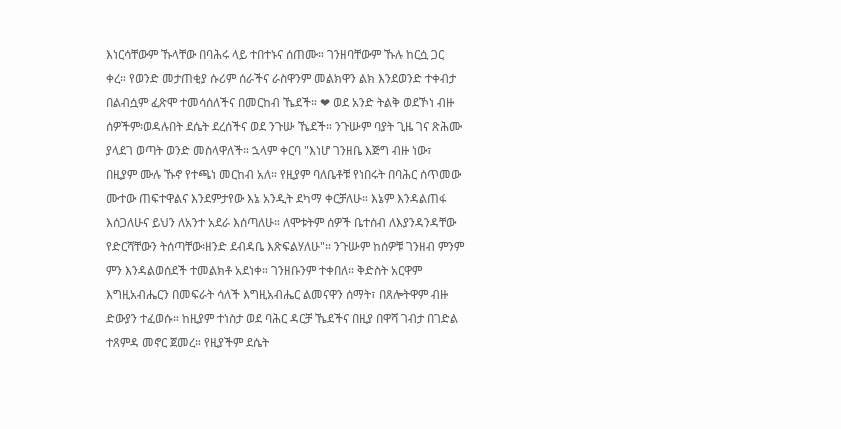እነርሳቸውም ኹላቸው በባሕሩ ላይ ተበተኑና ሰጠሙ። ገንዘባቸውም ኹሉ ከርሷ ጋር ቀረ። የወንድ መታጠቂያ ሱሪም ሰራችና ራስዋንም መልክዋን ልክ እንደወንድ ተቀብታ በልብሷም ፈጽሞ ተመሳሰለችና በመርከብ ኼደች። ❤ ወደ አንድ ትልቅ ወደኾነ ብዙ ሰዎችም፡ወዳሉበት ደሴት ደረሰችና ወደ ንጉሡ ኼደች። ንጉሡም ባያት ጊዜ ገና ጽሕሙ ያላደገ ወጣት ወንድ መስላዋለች። ኋላም ቀርባ "እነሆ ገንዘቤ እጅግ ብዙ ነው፣ በዚያም ሙሉ ኹኖ የተጫነ መርከብ አለ። የዚያም ባለቤቶቹ የነበሩት በባሕር ሰጥመው ሙተው ጠፍተዋልና እንደምታየው እኔ አንዲት ደካማ ቀርቻለሁ። እኔም እንዳልጠፋ እሰጋለሁና ይህን ለአንተ አደራ እሰጣለሁ። ለሞቱትም ሰዎች ቤተሰብ ለእያንዳንዳቸው የድርሻቸውን ትሰጣቸው፡ዘንድ ደብዳቤ እጽፍልሃለሁ"። ንጉሡም ከሰዎቹ ገንዘብ ምንም ምን እንዳልወሰደች ተመልክቶ አደነቀ። ገንዘቡንም ተቀበለ። ቅድስት አርዋም እግዚአብሔርን በመፍራት ሳለች እግዚአብሔር ልመናዋን ሰማት፣ በጸሎትዋም ብዙ ድውያን ተፈወሱ። ከዚያም ተነስታ ወደ ባሕር ዳርቻ ኼደችና በዚያ በዋሻ ገብታ በገድል ተጸምዳ መኖር ጀመረ። የዚያችም ደሴት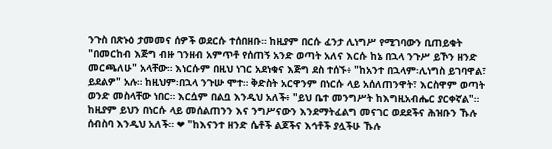ንጉስ በጽኑዕ ታመመና ሰዎች ወደርሱ ተሰበዘቡ። ከዚያም በርሱ ፈንታ ሊነግሥ የሚገባውን ቢጠይቁት "በመርከብ እጅግ ብዙ ገንዘብ አምጥቶ የሰጠኝ አንድ ወጣት አለና እርሱ ከኔ በኋላ ንጉሥ ይኾን ዘንድ መርጫለሁ" አላቸው። እነርሱም በዚህ ነገር አደነቁና እጅግ ደስ ተሰኙ፥ "ከአንተ በኋላም፡ሊነግስ ይገባዋል፣ ይደልዎ" አሉ። ከዚህም፡በኋላ ንጉሡ ሞተ። ቅድስት አርዋንም በነርሱ ላይ አሰለጠንዋት፣ እርስዋም ወጣት ወንድ መስላቸው ነበር። እርሷም በልቧ እንዲህ አለች፥ "ይህ ቤተ መንግሥት ከእግዚአብሔር ያርቀኛል"። ከዚያም ይህን በነርሱ ላይ መሰልጠንን እና ንግሥናውን እንደማትፈልግ መናገር ወደደችና ሕዝቡን ኹሉ ሰብስባ እንዲህ አለች። ❤ "ከእናንተ ዘንድ ሴቶች ልጆችና እኅቶች ያሏችሁ ኹሉ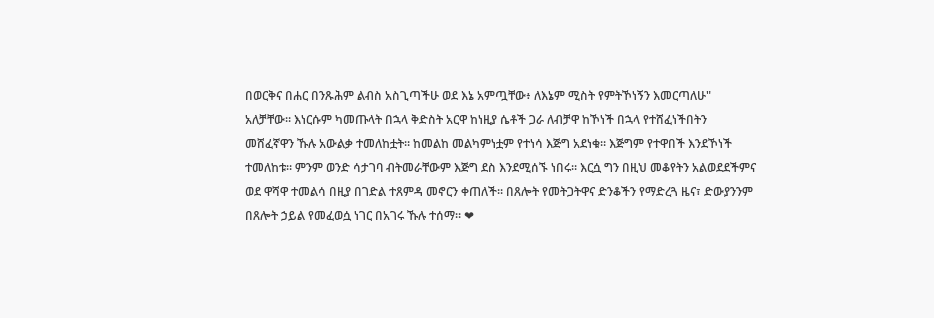በወርቅና በሐር በንጹሕም ልብስ አስጊጣችሁ ወደ እኔ አምጧቸው፥ ለእኔም ሚስት የምትኾነኝን እመርጣለሁ" አለቻቸው። እነርሱም ካመጡላት በኋላ ቅድስት አርዋ ከነዚያ ሴቶች ጋራ ለብቻዋ ከኾነች በኋላ የተሸፈነችበትን መሸፈኛዋን ኹሉ አውልቃ ተመለከቷት። ከመልከ መልካምነቷም የተነሳ እጅግ አደነቁ። እጅግም የተዋበች እንደኾነች ተመለከቱ። ምንም ወንድ ሳታገባ ብትመራቸውም እጅግ ደስ እንደሚሰኙ ነበሩ። እርሷ ግን በዚህ መቆየትን አልወደደችምና ወደ ዋሻዋ ተመልሳ በዚያ በገድል ተጸምዳ መኖርን ቀጠለች። በጸሎት የመትጋትዋና ድንቆችን የማድረጓ ዜና፣ ድውያንንም በጸሎት ኃይል የመፈወሷ ነገር በአገሩ ኹሉ ተሰማ። ❤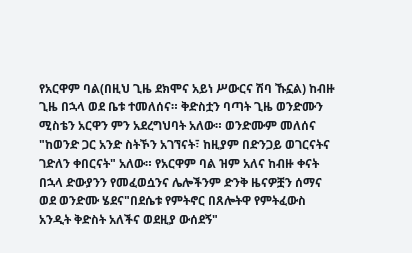የአርዋም ባል(በዚህ ጊዜ ደክሞና አይነ ሥውርና ሽባ ኹኗል) ከብዙ ጊዜ በኋላ ወደ ቤቱ ተመለሰና። ቅድስቷን ባጣት ጊዜ ወንድሙን ሚስቴን አርዋን ምን አደረግህባት አለው። ወንድሙም መለሰና "ከወንድ ጋር አንድ ስትኾን አገኘናት፣ ከዚያም በድንጋይ ወገርናትና ገድለን ቀበርናት" አለው። የአርዋም ባል ዝም አለና ከብዙ ቀናት በኋላ ድውያንን የመፈወሷንና ሌሎችንም ድንቅ ዜናዎቿን ሰማና ወደ ወንድሙ ሄደና"በደሴቱ የምትኖር በጸሎትዋ የምትፈውስ አንዲት ቅድስት አለችና ወደዚያ ውሰደኝ"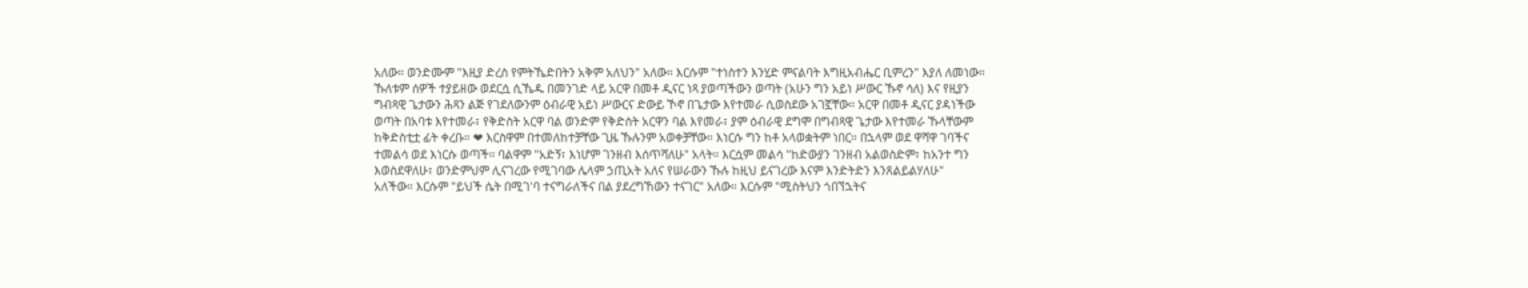አለው። ወንድሙም "እዚያ ድረስ የምትኼድበትን አቅም አለህን" አለው። እርሱም "ተነስተን እንሂድ ምናልባት እግዚአብሔር ቢምረን" እያለ ለመነው። ኹለቱም ሰዎች ተያይዘው ወደርሷ ሲኼዱ በመንገድ ላይ አርዋ በመቶ ዲናር ነጻ ያወጣችውን ወጣት (አሁን ግን አይነ ሥውር ኹኖ ሳለ) እና የዚያን ግብጻዊ ጌታውን ሕጻን ልጅ የገደለውንም ዕብራዊ አይነ ሥውርና ድውይ ኾኖ በጌታው እየተመራ ሲወስደው አገኟቸው። አርዋ በመቶ ዲናር ያዳነችው ወጣት በአባቱ እየተመራ፣ የቅድስት አርዋ ባል ወንድም የቅድስት አርዋን ባል እየመራ፣ ያም ዕብራዊ ደግሞ በግብጻዊ ጌታው እየተመራ ኹላቸውም ከቅድስቲቷ ፊት ቀረቡ። ❤ እርስዋም በተመለከተቻቸው ጊዜ ኹሉንም አወቀቻቸው። እነርሱ ግን ከቶ አላወቋትም ነበር። በኋላም ወደ ዋሻዋ ገባችና ተመልሳ ወደ እነርሱ ወጣች። ባልዋም "አድኝ፣ እነሆም ገንዘብ እሰጥሻለሁ" አላት። እርሷም መልሳ "ከድውያን ገንዘብ አልወስድም፣ ከአንተ ግን እወስደዋለሁ፣ ወንድምህም ሊናገረው የሚገባው ሌላም ኃጢአት አለና የሠራውን ኹሉ ከዚህ ይናገረው እናም እንድትድን እንጸልይልሃለሁ" አለችው። እርሱም "ይህች ሴት በሚገ'ባ ተናግራለችና በል ያደረግኸውን ተናገር" አለው። እርሱም "ሚስትህን ጎበኘኋትና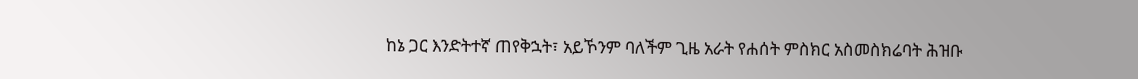ከኔ ጋር እንድትተኛ ጠየቅኋት፣ አይኾንም ባለችም ጊዜ አራት የሐሰት ምስክር አስመስክሬባት ሕዝቡ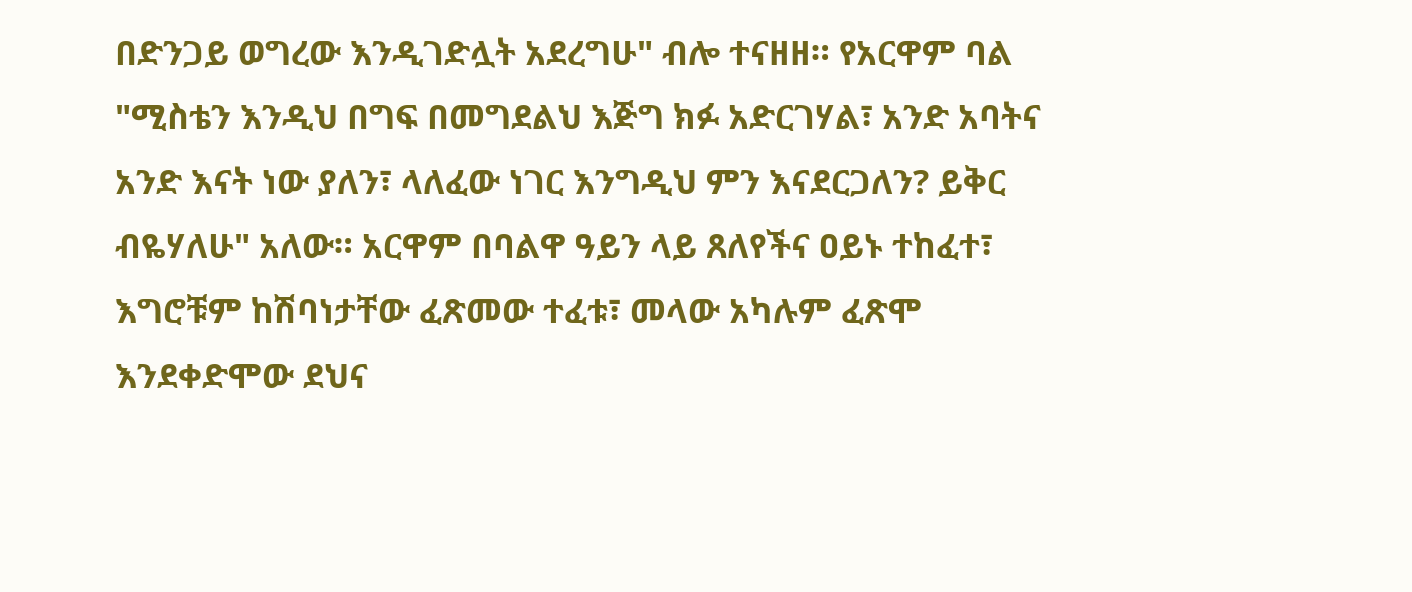በድንጋይ ወግረው እንዲገድሏት አደረግሁ" ብሎ ተናዘዘ። የአርዋም ባል "ሚስቴን እንዲህ በግፍ በመግደልህ እጅግ ክፉ አድርገሃል፣ አንድ አባትና አንድ እናት ነው ያለን፣ ላለፈው ነገር እንግዲህ ምን እናደርጋለን? ይቅር ብዬሃለሁ" አለው። አርዋም በባልዋ ዓይን ላይ ጸለየችና ዐይኑ ተከፈተ፣ እግሮቹም ከሽባነታቸው ፈጽመው ተፈቱ፣ መላው አካሉም ፈጽሞ እንደቀድሞው ደህና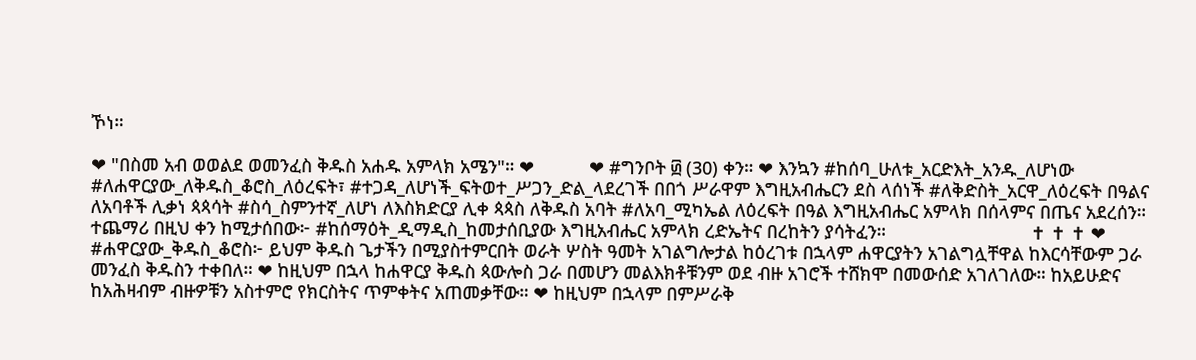ኾነ።

❤ "በስመ አብ ወወልደ ወመንፈስ ቅዱስ አሐዱ አምላክ አሜን"። ❤           ❤ #ግንቦት ፴ (30) ቀን። ❤ እንኳን #ከሰባ_ሁለቱ_አርድእት_አንዱ_ለሆነው #ለሐዋርያው_ለቅዱስ_ቆሮስ_ለዕረፍት፣ #ተጋዳ_ለሆነች_ፍትወተ_ሥጋን_ድል_ላደረገች በበጎ ሥራዋም እግዚአብሔርን ደስ ላሰነች #ለቅድስት_አርዋ_ለዕረፍት በዓልና ለአባቶች ሊቃነ ጳጳሳት #ስሳ_ስምንተኛ_ለሆነ ለእስክድርያ ሊቀ ጳጳስ ለቅዱስ አባት #ለአባ_ሚካኤል ለዕረፍት በዓል እግዚአብሔር አምላክ በሰላምና በጤና አደረሰን። ተጨማሪ በዚህ ቀን ከሚታሰበው፦ #ከሰማዕት_ዲማዲስ_ከመታሰቢያው እግዚአብሔር አምላክ ረድኤትና በረከትን ያሳትፈን።                             ✝ ✝ ✝ ❤ #ሐዋርያው_ቅዱስ_ቆሮስ፦ ይህም ቅዱስ ጌታችን በሚያስተምርበት ወራት ሦስት ዓመት አገልግሎታል ከዕረገቱ በኋላም ሐዋርያትን አገልግሏቸዋል ከእርሳቸውም ጋራ መንፈስ ቅዱስን ተቀበለ። ❤ ከዚህም በኋላ ከሐዋርያ ቅዱስ ጳውሎስ ጋራ በመሆን መልእክቶቹንም ወደ ብዙ አገሮች ተሸክሞ በመውሰድ አገለገለው። ከአይሁድና ከአሕዛብም ብዙዎቹን አስተምሮ የክርስትና ጥምቀትና አጠመቃቸው። ❤ ከዚህም በኋላም በምሥራቅ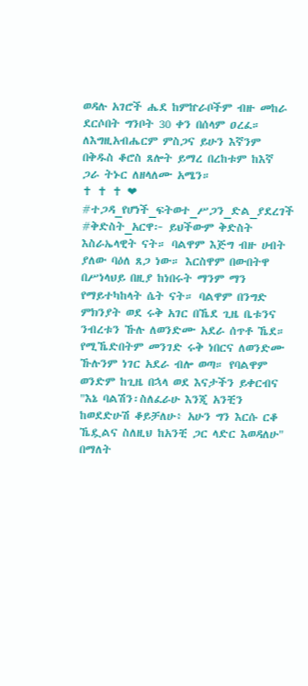ወዳሉ አገሮች ሔደ ከምኵራቦችም ብዙ መከራ ደርሶበት ግንቦት 30 ቀን በሰላም ዐረፈ። ለእግዚአብሔርም ምስጋና ይሁን እኛንም በቅዱስ ቆሮስ ጸሎት ይማረ በረከቱም ከእኛ ጋራ ትኑር ለዘላለሙ አሜን።                            ✝ ✝ ✝ ❤ #ተጋዳ_የሆነች_ፍትወተ_ሥጋን_ድል_ያደረገች #ቅድስት_አርዋ፦ ይህችውም ቅድስት እስራኤላዊት ናት። ባልዋም እጅግ ብዙ ሀብት ያለው ባዕለ ጸጋ ነው። እርስዋም በውበትዋ በሥነላህይ በዚያ ከነበሩት ማንም ማን የማይተካከላት ሴት ናት። ባልዋም በንግድ ምክንያት ወደ ሩቅ አገር በኼደ ጊዜ ቤቱንና ንብረቱን ኹሉ ለወንድሙ አደራ ሰጥቶ ኼደ። የሚኼድበትም መንገድ ሩቅ ነበርና ለወንድሙ ኹሉንም ነገር አደራ ብሎ ወጣ። የባልዋም ወንድም ከጊዜ በኋላ ወደ እናታችን ይቀርብና "እኔ ባልሽን፡ስለፈራሁ እንጂ አንቺን ከወደድሁሽ ቆይቻለሁ፥ አሁን ግን እርሱ ርቆ ኼዷልና ስለዚህ ከአንቺ ጋር ላድር እወዳለሁ" በማለት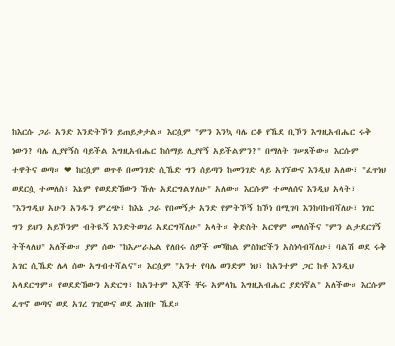ከእርሱ ጋራ አንድ እንድትኾን ይጠይቃታል። እርሷም "ምን እንኳ ባሌ ርቆ የኼደ ቢኾን እግዚአብሔር ሩቅ ነውን? ባሌ ሊያየኝስ ባይችል እግዚአብሔር ከሰማይ ሊያየኝ አይችልምን?" በማለት ገሠጸችው። እርሱም ተዋትና ወጣ። ❤ ከርሷም ወጥቶ በመንገድ ሲኼድ ግን ሰይጣን ከመንገድ ላይ አገኘውና እንዲህ አለው፣ "ፈጥነህ ወደርሷ ተመለስ፣ እኔም የወደድኸውን ኹሉ አደርግልሃለሁ" አለው። እርሱም ተመለሰና እንዲህ አላት፣ "እንግዲህ አሁን አንዱን ምረጭ፣ ከእኔ ጋራ የበመኝታ አንድ የምትኾኝ ከኾነ በሚገባ እንከባከብሻለሁ፣ ነገር ግን ይህን አይኾንም ብትዪኝ እንድትወገሪ አደርግሻለሁ" አላት። ቅድስት አርዋም መለሰችና "ምን ልታደርገኝ ትችላለህ" አለችው። ያም ሰው "ከእሥራኤል የለበሩ ሰዎች መኻከል ምስክሮችን አስነሳብሻለሁ፣ ባልሽ ወደ ሩቅ አገር ሲኼድ ሌላ ሰው አግብተሻልና"። እርሷም "አንተ የባሌ ወንድም ነህ፣ ከአንተም ጋር ከቶ እንዲህ አላደርግም። የወደድኸውን አድርግ፣ ከአንተም እጆች ቸሩ አምላኬ እግዚአብሔር ያድነኛል" አለችው። እርሱም ፈጥኖ ወጣና ወደ አገረ ገዢውና ወደ ሕዝቡ ኼደ።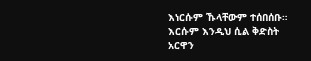እነርሱም ኹላቸውም ተሰበሰቡ። እርሱም እንዲህ ሲል ቅድስት አርዋን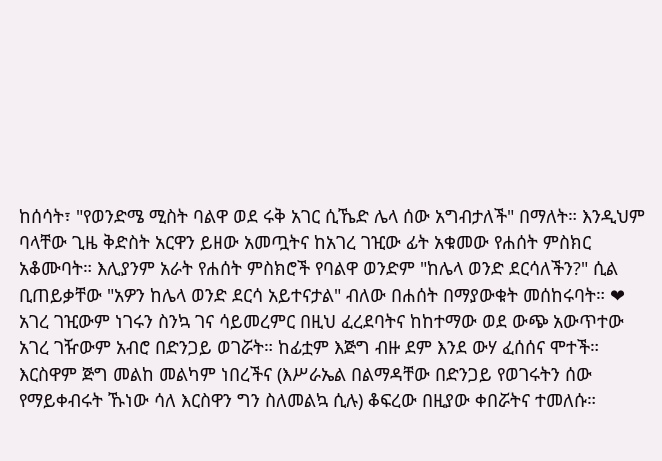ከሰሳት፣ "የወንድሜ ሚስት ባልዋ ወደ ሩቅ አገር ሲኼድ ሌላ ሰው አግብታለች" በማለት። እንዲህም ባላቸው ጊዜ ቅድስት አርዋን ይዘው አመጧትና ከአገረ ገዢው ፊት አቁመው የሐሰት ምስክር አቆሙባት። እሊያንም አራት የሐሰት ምስክሮች የባልዋ ወንድም "ከሌላ ወንድ ደርሳለችን?" ሲል ቢጠይቃቸው "አዎን ከሌላ ወንድ ደርሳ አይተናታል" ብለው በሐሰት በማያውቁት መሰከሩባት። ❤ አገረ ገዢውም ነገሩን ስንኳ ገና ሳይመረምር በዚህ ፈረደባትና ከከተማው ወደ ውጭ አውጥተው አገረ ገዥውም አብሮ በድንጋይ ወገሯት። ከፊቷም እጅግ ብዙ ደም እንደ ውሃ ፈሰሰና ሞተች። እርስዋም ጅግ መልከ መልካም ነበረችና (እሥራኤል በልማዳቸው በድንጋይ የወገሩትን ሰው የማይቀብሩት ኹነው ሳለ እርስዋን ግን ስለመልኳ ሲሉ) ቆፍረው በዚያው ቀበሯትና ተመለሱ።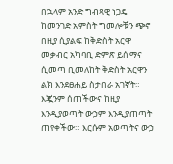በኋላም አንድ ግብጻዊ ነጋዴ ከመንገድ አምስት ግመሎቹን ጭኖ በዚያ ሲያልፍ ከቅድስት አርዋ መቃብር አካባቢ ድምጽ ይሰማና ሲመጣ ቢመለከት ቅድስት አርዋን ልክ እንደፀሐይ ስታበራ አገኛት። እጇንም ሰጠችውና ከዚያ እንዲያወጣት ውኃም እንዲያጠጣት ጠየቀችው። እርሱም አወጣትና ውኃ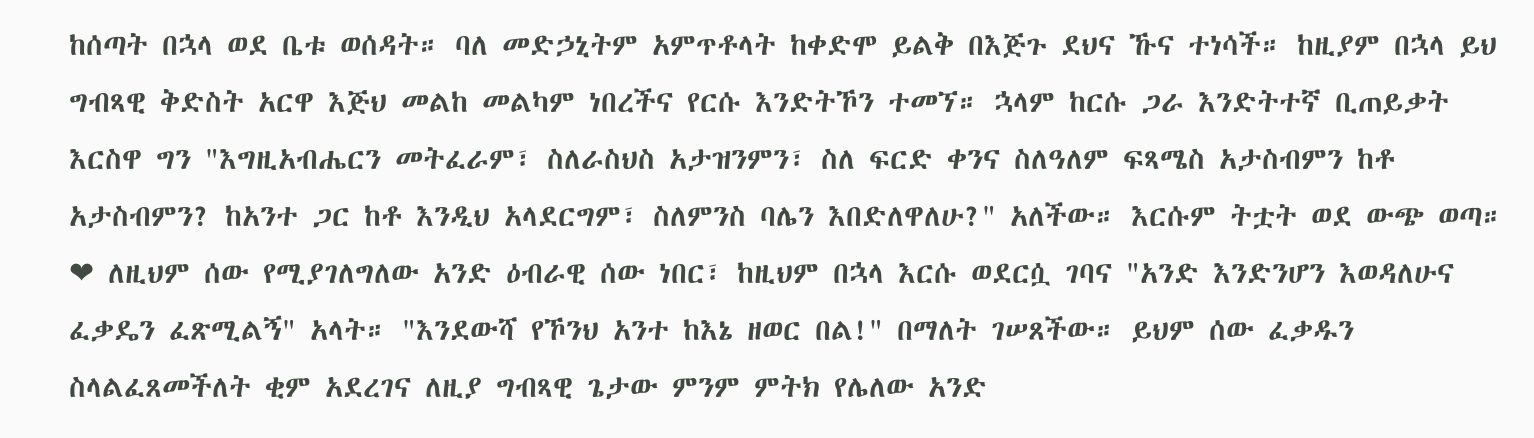ከሰጣት በኋላ ወደ ቤቱ ወሰዳት። ባለ መድኃኒትም አምጥቶላት ከቀድሞ ይልቅ በእጅጉ ደህና ኹና ተነሳች። ከዚያም በኋላ ይህ ግብጻዊ ቅድስት አርዋ እጅህ መልከ መልካም ነበረችና የርሱ እንድትኾን ተመኘ። ኋላም ከርሱ ጋራ እንድትተኛ ቢጠይቃት እርስዋ ግን "እግዚአብሔርን መትፈራም፣ ስለራስህስ አታዝንምን፣ ስለ ፍርድ ቀንና ስለዓለም ፍጻሜስ አታስብምን ከቶ አታስብምን? ከአንተ ጋር ከቶ እንዲህ አላደርግም፣ ስለምንስ ባሌን እበድለዋለሁ?" አለችው። እርሱም ትቷት ወደ ውጭ ወጣ። ❤ ለዚህም ሰው የሚያገለግለው አንድ ዕብራዊ ሰው ነበር፣ ከዚህም በኋላ እርሱ ወደርሷ ገባና "አንድ እንድንሆን እወዳለሁና ፈቃዴን ፈጽሚልኝ" አላት። "እንደውሻ የኾንህ አንተ ከእኔ ዘወር በል!" በማለት ገሠጸችው። ይህም ሰው ፈቃዱን ስላልፈጸመችለት ቂም አደረገና ለዚያ ግብጻዊ ጌታው ምንም ምትክ የሌለው አንድ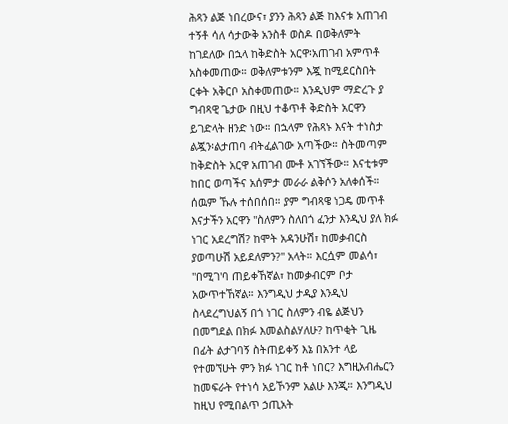ሕጻን ልጅ ነበረውና፣ ያንን ሕጻን ልጅ ከእናቱ አጠገብ ተኝቶ ሳለ ሳታውቅ አንስቶ ወስዶ በወቅለምት ከገደለው በኋላ ከቅድስት አርዋ፡አጠገብ አምጥቶ አስቀመጠው። ወቅለምቱንም እጇ ከሚደርስበት ርቀት አቅርቦ አስቀመጠው። እንዲህም ማድረጉ ያ ግብጻዊ ጌታው በዚህ ተቆጥቶ ቅድስት አርዋን ይገድላት ዘንድ ነው። በኋላም የሕጻኑ እናት ተነስታ ልጇን፡ልታጠባ ብትፈልገው አጣችው። ስትመጣም ከቅድስት አርዋ አጠገብ ሙቶ አገኘችው። እናቲቱም ከበር ወጣችና አሰምታ መራራ ልቅሶን አለቀሰች። ሰዉም ኹሉ ተሰበሰበ። ያም ግብጻዌ ነጋዴ መጥቶ እናታችን አርዋን "ስለምን ስለበጎ ፈንታ እንዲህ ያለ ክፉ ነገር አደረግሽ? ከሞት አዳንሁሽ፣ ከመቃብርስ ያወጣሁሽ አይደለምን?" አላት። እርሷም መልሳ፣ "በሚገ'ባ ጠይቀኸኛል፣ ከመቃብርም ቦታ አውጥተኸኛል። እንግዲህ ታዲያ እንዲህ ስላደረግህልኝ በጎ ነገር ስለምን ብዬ ልጅህን በመግደል በክፉ እመልስልሃለሁ? ከጥቂት ጊዜ በፊት ልታገባኝ ስትጠይቀኝ እኔ በአንተ ላይ የተመኘሁት ምን ክፉ ነገር ከቶ ነበር? እግዚአብሔርን ከመፍራት የተነሳ አይኾንም አልሁ እንጂ። እንግዲህ ከዚህ የሚበልጥ ኃጢአት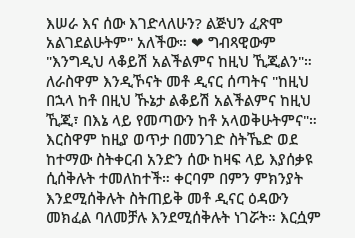እሠራ እና ሰው እገድላለሁን? ልጅህን ፈጽሞ አልገደልሁትም" አለችው። ❤ ግብጻዊውም "እንግዲህ ላቆይሽ አልችልምና ከዚህ ኺጂልን"። ለራስዋም እንዲኾናት መቶ ዲናር ሰጣትና "ከዚህ በኋላ ከቶ በዚህ ኹኔታ ልቆይሽ አልችልምና ከዚህ ኺጂ፣ በእኔ ላይ የመጣውን ከቶ አላወቅሁትምና"። እርስዋም ከዚያ ወጥታ በመንገድ ስትኼድ ወደ ከተማው ስትቀርብ አንድን ሰው ከዛፍ ላይ እያሰቃዩ ሲሰቅሉት ተመለከተች። ቀርባም በምን ምክንያት እንደሚሰቅሉት ስትጠይቅ መቶ ዲናር ዕዳውን መክፈል ባለመቻሉ እንደሚሰቅሉት ነገሯት። እርሷም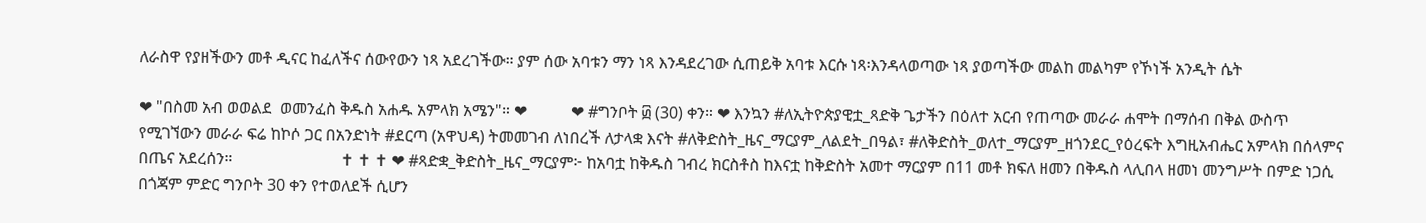ለራስዋ የያዘችውን መቶ ዲናር ከፈለችና ሰውየውን ነጻ አደረገችው። ያም ሰው አባቱን ማን ነጻ እንዳደረገው ሲጠይቅ አባቱ እርሱ ነጻ፡እንዳላወጣው ነጻ ያወጣችው መልከ መልካም የኾነች አንዲት ሴት

❤ "በስመ አብ ወወልደ  ወመንፈስ ቅዱስ አሐዱ አምላክ አሜን"። ❤           ❤ #ግንቦት ፴ (30) ቀን። ❤ እንኳን #ለኢትዮጵያዊቷ_ጻድቅ ጌታችን በዕለተ አርብ የጠጣው መራራ ሐሞት በማሰብ በቅል ውስጥ የሚገኘውን መራራ ፍሬ ከኮሶ ጋር በአንድነት #ደርጣ (አዋህዳ) ትመመገብ ለነበረች ለታላቋ እናት #ለቅድስት_ዜና_ማርያም_ለልደት_በዓል፣ #ለቅድስት_ወለተ_ማርያም_ዘጎንደር_የዕረፍት እግዚአብሔር አምላክ በሰላምና በጤና አደረሰን።                           ✝ ✝ ✝ ❤ #ጻድቋ_ቅድስት_ዜና_ማርያም፦ ከአባቷ ከቅዱስ ገብረ ክርስቶስ ከእናቷ ከቅድስት አመተ ማርያም በ11 መቶ ክፍለ ዘመን በቅዱስ ላሊበላ ዘመነ መንግሥት በምድ ነጋሲ በጎጃም ምድር ግንቦት 30 ቀን የተወለደች ሲሆን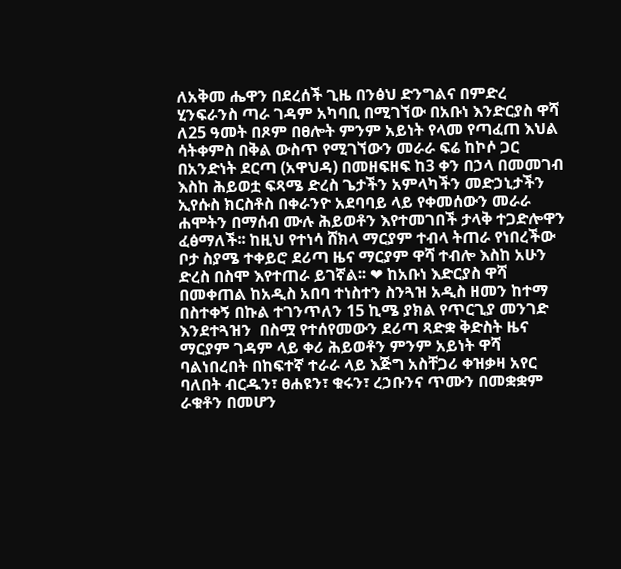ለአቅመ ሔዋን በደረሰች ጊዜ በንፅህ ድንግልና በምድረ ሂንፍራንስ ጣራ ገዳም አካባቢ በሚገኘው በአቡነ እንድርያስ ዋሻ ለ25 ዓመት በጾም በፀሎት ምንም አይነት የላመ የጣፈጠ እህል ሳትቀምስ በቅል ውስጥ የሚገኘውን መራራ ፍሬ ከኮሶ ጋር በአንድነት ደርጣ (አዋህዳ) በመዘፍዘፍ ከ3 ቀን በኃላ በመመገብ እስከ ሕይወቷ ፍጻሜ ድረስ ጌታችን አምላካችን መድኃኒታችን ኢየሱስ ክርስቶስ በቀራንዮ አደባባይ ላይ የቀመሰውን መራራ ሐሞትን በማሰብ ሙሉ ሕይወቶን እየተመገበች ታላቅ ተጋድሎዋን ፈፅማለች፡፡ ከዚህ የተነሳ ሸክላ ማርያም ተብላ ትጠራ የነበረችው ቦታ ስያሜ ተቀይሮ ደሪጣ ዜና ማርያም ዋሻ ተብሎ እስከ አሁን ድረስ በስሞ እየተጠራ ይገኛል፡፡ ❤ ከአቡነ እድርያስ ዋሻ በመቀጠል ከአዲስ አበባ ተነስተን ስንጓዝ አዲስ ዘመን ከተማ በስተቀኝ በኩል ተገንጥለን 15 ኪሜ ያክል የጥርጊያ መንገድ እንደተጓዝን  በስሟ የተሰየመውን ደሪጣ ጻድቋ ቅድስት ዜና ማርያም ገዳም ላይ ቀሪ ሕይወቶን ምንም አይነት ዋሻ ባልነበረበት በከፍተኛ ተራራ ላይ እጅግ አስቸጋሪ ቀዝቃዛ አየር ባለበት ብርዱን፣ ፀሐዩን፣ ቁሩን፣ ረኃቡንና ጥሙን በመቋቋም ራቁቶን በመሆን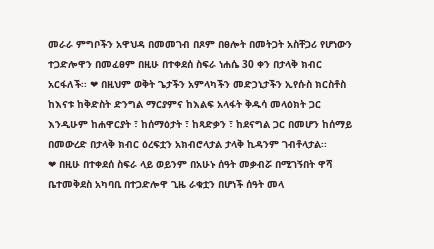መራራ ምግቦችን አዋህዳ በመመገብ በጾም በፀሎት በመትጋት አስቸጋሪ የሆነውን ተጋድሎዋን በመፈፀም በዚሁ በተቀደሰ ስፍራ ነሐሴ 30 ቀን በታላቅ ክብር አርፋለች፡፡ ❤ በዚህም ወቅት ጌታችን አምላካችን መድኃኒታችን ኢየሱስ ክርስቶስ ከእናቱ ከቅድስት ድንግል ማርያምና ከእልፍ አላፋት ቅዱሳ መላዕክት ጋር እንዲሁም ከሐዋርያት ፣ ከሰማዕታት ፣ ከጻድቃን ፣ ከደናግል ጋር በመሆን ከሰማይ በመውረድ በታላቅ ክብር ዕረፍቷን አክብሮላታል ታላቅ ኪዳንም ገብቶላታል፡፡      ❤ በዚሁ በተቀደሰ ስፍራ ላይ ወይንም በአሁኑ ሰዓት መቃብሯ በሚገኝበት ዋሻ ቤተመቅደስ አካባቢ በተጋድሎዋ ጊዜ ራቁቷን በሆነች ሰዓት መላ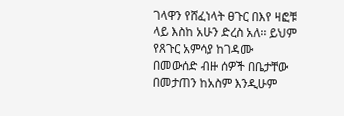ገላዋን የሸፈነላት ፀጉር በእየ ዛፎቹ ላይ እስከ አሁን ድረስ አለ፡፡ ይህም የጸጉር አምሳያ ከገዳሙ በመውሰድ ብዙ ሰዎች በቤታቸው በመታጠን ከአስም እንዲሁም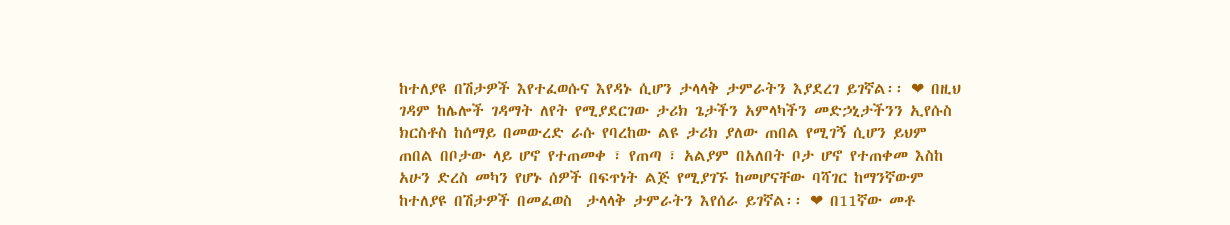ከተለያዩ በሽታዎች እየተፈወሱና እየዳኑ ሲሆን ታላላቅ ታምራትን እያደረገ ይገኛል፡፡ ❤ በዚህ ገዳም ከሌሎች ገዳማት ለየት የሚያደርገው ታሪክ ጌታችን አምላካችን መድኃኒታችንን ኢየሱስ ክርስቶስ ከሰማይ በመውረድ ራሱ የባረከው ልዩ ታሪክ ያለው ጠበል የሚገኝ ሲሆን ይህም ጠበል በቦታው ላይ ሆኖ የተጠመቀ ፣ የጠጣ ፣ አልያም በአለበት ቦታ ሆኖ የተጠቀመ እስከ አሁን ድረስ መካን የሆኑ ሰዎች በፍጥነት ልጅ የሚያገኙ ከመሆናቸው ባሻገር ከማንኛውም ከተለያዩ በሽታዎች በመፈወስ  ታላላቅ ታምራትን እየሰራ ይገኛል፡፡ ❤ በ11ኛው መቶ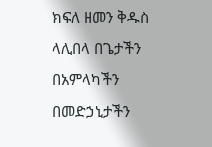ክፍለ ዘመን ቅዱስ ላሊበላ በጌታችን በአምላካችን በመድኃኒታችን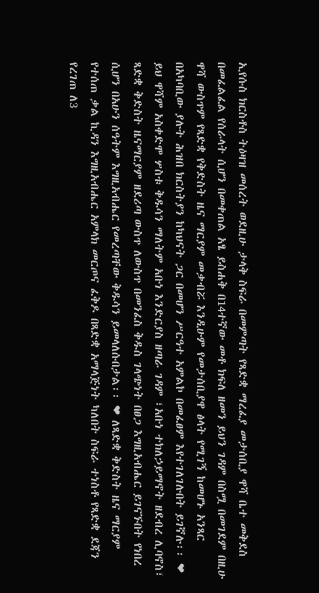ኢየሱስ ክርስቶስ ትዕዛዝ መሰረት ወደዚሁ ታላቅ ስፍራ በመምጣት የጻድቋ ማረፈያ መታሰቢያ ዋሻ ቤተ መቅደስ በመፈልፈል የሰራላት ሲሆን በመቀጠል አፄ ይስሐቅ በ14ተኛው መቶ ክፍለ ዘመን ይህን ገዳም በስሟ በመገደም በዚሁ ዋሻ ውስጥም የጻድቋ የቅድስት ዜና ማርያም መቃብሯ እንዲሁም የመታሰቢያዋ ፅላት የሚገኝ ከመሆኑ አንጻር በአካባቢው ያሉት ሕዝበ ክርስትያን ከካህናት ጋር በመሆን ሥርዓተ አምልኮ በመፈፀም እየተገለገሉበት ይገኛሉ፡፡ ❤ ይህ ዋሻም አስቀድሞ ሦስቱ ቅዱሳን ማለትም አቡነ እንድርያስ ዘጣራ ገዳም ፣አቡነ ተክለኃይማኖት ዘደብረ ሊባኖስ፣ ጻድቋ ቅድስት ዜናማርያም ዘደሪጣ ውስጥ ለውስጥ በመንፈስ ቅዱስ ገላጭነት በፀጋ እግዚአብሔር ይገናኙበት የነበረ ሲሆን በአሁን ሰዓትም እግዚአብሔር የመረጣቸው ቅዱሳን ይመላለሱበታል፡፡ ❤ ለጻድቋ ቅድስት ዜና ማርያም የተሰጠ ቃል ኪዳን እግዚአብሔር አምላክ መርጦና ፈቅዶ በጻድቋ አማላጅነት ካለበት ስፍራ ተነስቶ የጻድቋ ደጃን የረገጠ ለ3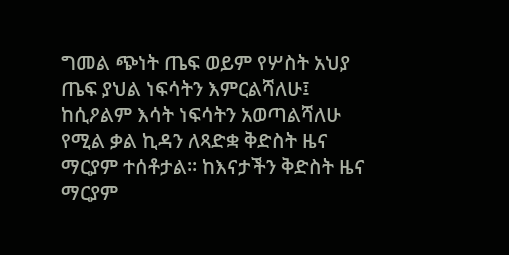ግመል ጭነት ጤፍ ወይም የሦስት አህያ ጤፍ ያህል ነፍሳትን እምርልሻለሁ፤ ከሲዖልም እሳት ነፍሳትን አወጣልሻለሁ የሚል ቃል ኪዳን ለጻድቋ ቅድስት ዜና ማርያም ተሰቶታል። ከእናታችን ቅድስት ዜና ማርያም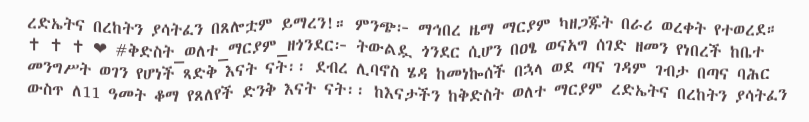ረድኤትና በረከትን ያሳትፈን በጸሎቷም ይማረን!። ምንጭ፦ ማኅበረ ዜማ ማርያም ካዘጋጁት በራሪ ወረቀት የተወረደ።                            ✝ ✝ ✝ ❤ #ቅድስት_ወለተ_ማርያም_ዘጎንደር፦ ትውልዷ ጎንደር ሲሆን በዐፄ ወናአግ ሰገድ ዘመን የነበረች ከቤተ መንግሥት ወገን የሆነች ጻድቅ እናት ናት፡፡ ደብረ ሊባኖስ ሄዳ ከመነኰሰች በኋላ ወደ ጣና ገዳም ገብታ በጣና ባሕር ውስጥ ለ11 ዓመት ቆማ የጸለየች ድንቅ እናት ናት፡፡ ከእናታችን ከቅድስት ወለተ ማርያም ረድኤትና በረከትን ያሳትፈን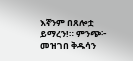እኛንም በጸሎቷ ይማረን!። ምንጭ፦ መዝገበ ቅዱሳን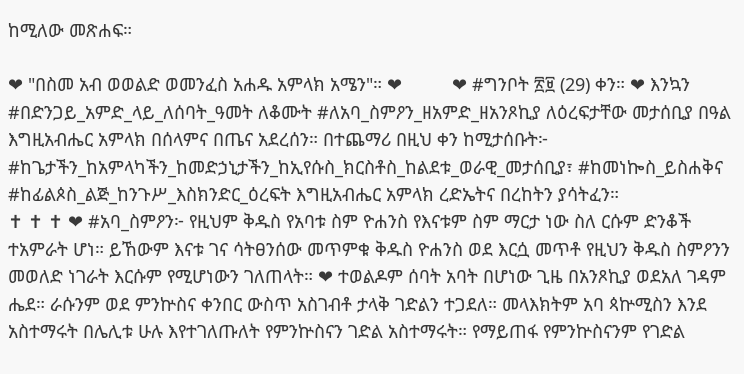ከሚለው መጽሐፍ።

❤ "በስመ አብ ወወልድ ወመንፈስ አሐዱ አምላክ አሜን"። ❤          ❤ #ግንቦት ፳፱ (29) ቀን። ❤ እንኳን #በድንጋይ_አምድ_ላይ_ለሰባት_ዓመት ለቆሙት #ለአባ_ስምዖን_ዘአምድ_ዘአንጾኪያ ለዕረፍታቸው መታሰቢያ በዓል እግዚአብሔር አምላክ በሰላምና በጤና አደረሰን። በተጨማሪ በዚህ ቀን ከሚታሰቡት፦ #ከጌታችን_ከአምላካችን_ከመድኃኒታችን_ከኢየሱስ_ክርስቶስ_ከልደቱ_ወራዊ_መታሰቢያ፣ #ከመነኰስ_ይስሐቅና #ከፊልጶስ_ልጅ_ከንጉሥ_እስክንድር_ዕረፍት እግዚአብሔር አምላክ ረድኤትና በረከትን ያሳትፈን።                           ✝ ✝ ✝ ❤ #አባ_ስምዖን፦ የዚህም ቅዱስ የአባቱ ስም ዮሐንስ የእናቱም ስም ማርታ ነው ስለ ርሱም ድንቆች ተአምራት ሆነ። ይኸውም እናቱ ገና ሳትፀንሰው መጥምቁ ቅዱስ ዮሐንስ ወደ እርሷ መጥቶ የዚህን ቅዱስ ስምዖንን መወለድ ነገራት እርሱም የሚሆነውን ገለጠላት። ❤ ተወልዶም ሰባት አባት በሆነው ጊዜ በአንጾኪያ ወደአለ ገዳም ሔደ። ራሱንም ወደ ምንኵስና ቀንበር ውስጥ አስገብቶ ታላቅ ገድልን ተጋደለ። መላእክትም አባ ጳኵሚስን እንደ አስተማሩት በሌሊቱ ሁሉ እየተገለጡለት የምንኵስናን ገድል አስተማሩት። የማይጠፋ የምንኵስናንም የገድል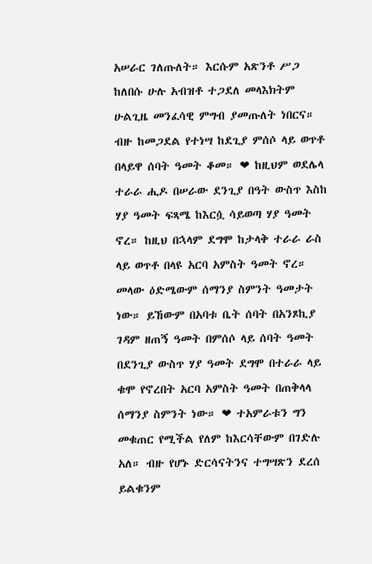አሠራር ገለጡለት። እርሱም አጽንቶ ሥጋ ከለበሱ ሁሉ አብዝቶ ተጋደለ መላእክትም ሁልጊዜ መንፈሳዊ ምግብ ያመጡለት ነበርና። ብዙ ከመጋደል የተነሣ ከደጊያ ምሰሶ ላይ ወጥቶ በላይዋ ሰባት ዓመት ቆመ። ❤ ከዚህም ወደሌላ ተራራ ሒዶ በሠራው ደንጊያ በዓት ውስጥ እስከ ሃያ ዓመት ፍጻሜ ከእርሷ ሳይወጣ ሃያ ዓመት ኖረ። ከዚህ በኋላም ደግሞ ከታላቅ ተራራ ራስ ላይ ወጥቶ በላዩ አርባ አምስት ዓመት ኖረ። መላው ዕድሜውም ሰማንያ ስምንት ዓመታት ነው። ይኸውም በአባቱ ቤት ሰባት በአንጾኪያ ገዳም ዘጠኝ ዓመት በምሰሶ ላይ ሰባት ዓመት በደንጊያ ውስጥ ሃያ ዓመት ደግሞ በተራራ ላይ ቁሞ የኖረበት አርባ አምስት ዓመት በጠቅላላ ሰማንያ ስምንት ነው። ❤ ተአምራቱን ግን መቁጠር የሚችል የለም ከእርሳቸውም በገድሉ አለ። ብዙ የሆኑ ድርሳናትንና ተግሣጽን ደረሰ ይልቁንም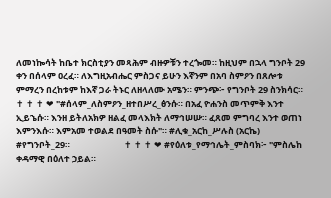ለመነኰሳት ከቤተ ክርስቲያን መጻሕም ብዙዎቹን ተረጐመ። ከዚህም በኋላ ግንቦት 29 ቀን በሰላም ዐረፈ። ለእግዚአብሔር ምስጋና ይሁን እኛንም በአባ ስምዖን በጸሎቱ ምማረን በረከቱም ከእኛ ጋራ ትኑር ለዘላለሙ አሜን። ምንጭ፦ የግንቦት 29 ስንክሳር።                           ✝ ✝ ✝ ❤ "#ሰላም_ለስምዖን_ዘተበሥረ_ፅንሱ። በአፈ ዮሐንስ መጥምቅ እንተ ኢይኄሱ። እንዘ ይትለአክዎ ዘልፈ መላእክት ለማኅሠሡ። ፈጸመ ምግባረ እንተ ወጠነ እምንእሱ። እምአመ ተወልደ በዓመት ስሱ"። #ሊቁ_አርከ_ሥሉስ (አርኬ) #የግንቦት_29።                           ✝ ✝ ✝ ❤ #የዕለቱ_የማኅሌት_ምስባክ፦ "ምስሌከ ቀዳማዊ በዕለተ ኃይል።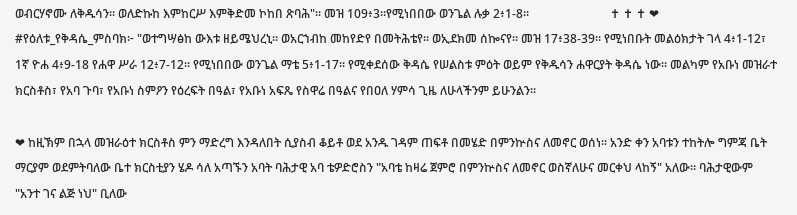ወብርሃኖሙ ለቅዱሳን። ወለድኩከ እምከርሥ እምቅድመ ኮከበ ጽባሕ"። መዝ 109፥3።የሚነበበው ወንጌል ሉቃ 2፥1-8።                           ✝ ✝ ✝ ❤ #የዕለቱ_የቅዳሴ_ምስባክ፦ "ወተግሣፅከ ውእቱ ዘይሜህረኒ። ወአርኀብከ መከየድየ በመትሕቴየ። ወኢደክመ ሰኰናየ። መዝ 17፥38-39። የሚነበቡት መልዕክታት ገላ 4፥1-12፣ 1ኛ ዮሐ 4፥9-18 የሐዋ ሥራ 12፥7-12። የሚነበበው ወንጌል ማቴ 5፥1-17። የሚቀደሰው ቅዳሴ የሠልስቱ ምዕት ወይም የቅዱሳን ሐዋርያት ቅዳሴ ነው። መልካም የአቡነ መዝራተ ክርስቶስ፣ የአባ ጉባ፣ የአቡነ ስምዖን የዕረፍት በዓል፣ የአቡነ አፍጼ የስዋሬ በዓልና የበዐለ ሃምሳ ጊዜ ለሁላችንም ይሁንልን።

❤ ከዚኽም በኋላ መዝራዕተ ክርስቶስ ምን ማድረግ እንዳለበት ሲያስብ ቆይቶ ወደ አንዱ ገዳም ጠፍቶ በመሄድ በምንኵስና ለመኖር ወሰነ፡፡ አንድ ቀን አባቱን ተከትሎ ግምጃ ቤት ማርያም ወደምትባለው ቤተ ክርስቲያን ሄዶ ሳለ አጣኙን አባት ባሕታዊ አባ ቴዎድሮስን "አባቴ ከዛሬ ጀምሮ በምንኵስና ለመኖር ወስኛለሁና መርቀህ ላከኝ" አለው፡፡ ባሕታዊውም "አንተ ገና ልጅ ነህ" ቢለው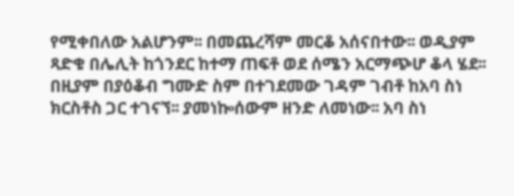የሚቀበለው አልሆንም፡፡ በመጨረሻም መርቆ አሰናበተው፡፡ ወዲያም ጻድቁ በሌሊት ከጎንደር ከተማ ጠፍቶ ወደ ሰሜን አርማጭሆ ቆላ ሄደ፡፡ በዚያም በያዕቆብ ግሙድ ስም በተገደመው ገዳም ገብቶ ከአባ ስነ ክርስቶስ ጋር ተገናኘ፡፡ ያመነኰሰውም ዘንድ ለመነው፡፡ አባ ስነ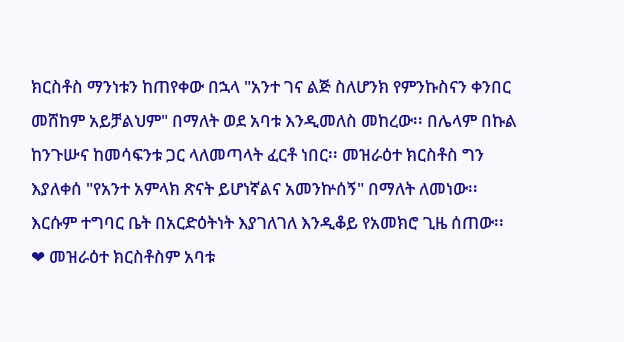ክርስቶስ ማንነቱን ከጠየቀው በኋላ "አንተ ገና ልጅ ስለሆንክ የምንኩስናን ቀንበር መሸከም አይቻልህም" በማለት ወደ አባቱ እንዲመለስ መከረው፡፡ በሌላም በኩል ከንጉሡና ከመሳፍንቱ ጋር ላለመጣላት ፈርቶ ነበር፡፡ መዝራዕተ ክርስቶስ ግን እያለቀሰ "የአንተ አምላክ ጽናት ይሆነኛልና አመንኵሰኝ" በማለት ለመነው፡፡ እርሱም ተግባር ቤት በአርድዕትነት እያገለገለ እንዲቆይ የአመክሮ ጊዜ ሰጠው፡፡ ❤ መዝራዕተ ክርስቶስም አባቱ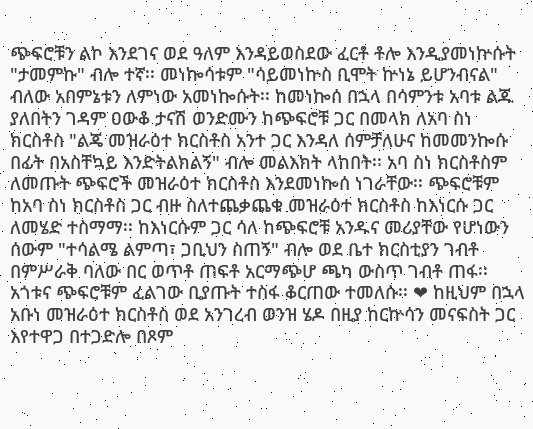ጭፍሮቹን ልኮ እንደገና ወደ ዓለም እንዳይወስደው ፈርቶ ቶሎ እንዲያመነኵሱት "ታመምኩ" ብሎ ተኛ፡፡ መነኰሳቱም "ሳይመነኵስ ቢሞት ኵነኔ ይሆንብናል" ብለው አበምኔቱን ለምነው አመነኰሱት፡፡ ከመነኰሰ በኋላ በሳምንቱ አባቱ ልጁ ያለበትን ገዳም ዐውቆ ታናሽ ወንድሙን ከጭፍሮቹ ጋር በመላክ ለአባ ስነ ክርስቶስ "ልጄ መዝራዕተ ክርስቶስ አንተ ጋር እንዳለ ሰምቻለሁና ከመመንኰሱ በፊት በአስቸኳይ እንድትልክልኝ" ብሎ መልእክት ላከበት፡፡ አባ ስነ ክርስቶስም ለመጡት ጭፍሮች መዝራዕተ ክርስቶስ እንደመነኰሰ ነገራቸው፡፡ ጭፍሮቹም ከአባ ስነ ክርስቶስ ጋር ብዙ ስለተጨቃጨቁ መዝራዕተ ክርስቶስ ከእነርሱ ጋር ለመሄድ ተስማማ፡፡ ከእነርሱም ጋር ሳለ ከጭፍሮቹ አንዱና መሪያቸው የሆነውን ሰውም "ተሳልሜ ልምጣ፣ ጋቢህን ስጠኝ" ብሎ ወደ ቤተ ክርስቲያን ገብቶ በምሥራቅ ባለው በር ወጥቶ ጠፍቶ አርማጭሆ ጫካ ውስጥ ገብቶ ጠፋ፡፡ አጎቱና ጭፍሮቹም ፈልገው ቢያጡት ተስፋ ቆርጠው ተመለሱ፡፡ ❤ ከዚህም በኋላ አቡነ መዝራዕተ ክርስቶስ ወደ አንገረብ ወንዝ ሄዶ በዚያ ከርኵሳን መናፍስት ጋር እየተዋጋ በተጋድሎ በጾም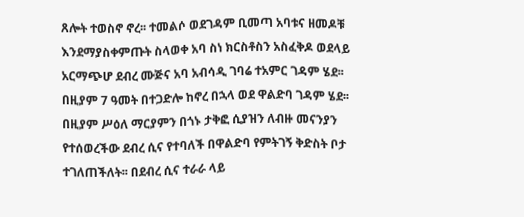ጸሎት ተወስኖ ኖረ፡፡ ተመልሶ ወደገዳም ቢመጣ አባቱና ዘመዶቹ እንደማያስቀምጡት ስላወቀ አባ ስነ ክርስቶስን አስፈቅዶ ወደላይ አርማጭሆ ደብረ ሙጅና አባ አብሳዲ ገባሬ ተአምር ገዳም ሄደ፡፡ በዚያም 7 ዓመት በተጋድሎ ከኖረ በኋላ ወደ ዋልድባ ገዳም ሄደ፡፡ በዚያም ሥዕለ ማርያምን በጎኑ ታቅፎ ሲያዝን ለብዙ መናንያን የተሰወረችው ደብረ ሲና የተባለች በዋልድባ የምትገኝ ቅድስት ቦታ ተገለጠችለት፡፡ በደብረ ሲና ተራራ ላይ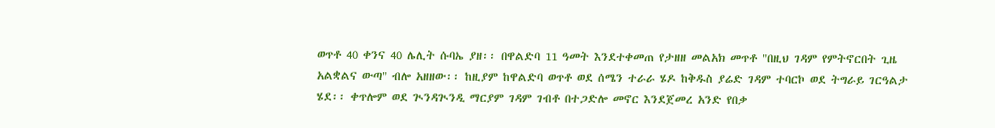ወጥቶ 40 ቀንና 40 ሌሊት ሱባኤ ያዘ፡፡ በዋልድባ 11 ዓመት እንደተቀመጠ የታዘዘ መልአክ መጥቶ "በዚህ ገዳም የምትኖርበት ጊዜ አልቋልና ውጣ" ብሎ አዘዘው፡፡ ከዚያም ከዋልድባ ወጥቶ ወደ ሰሜን ተራራ ሄዶ ከቅዱስ ያሬድ ገዳም ተባርኮ ወደ ትግራይ ገርዓልታ ሄደ፡፡ ቀጥሎም ወደ ጒንዳጒንዲ ማርያም ገዳም ገብቶ በተጋድሎ መኖር እንደጀመረ አንድ የበቃ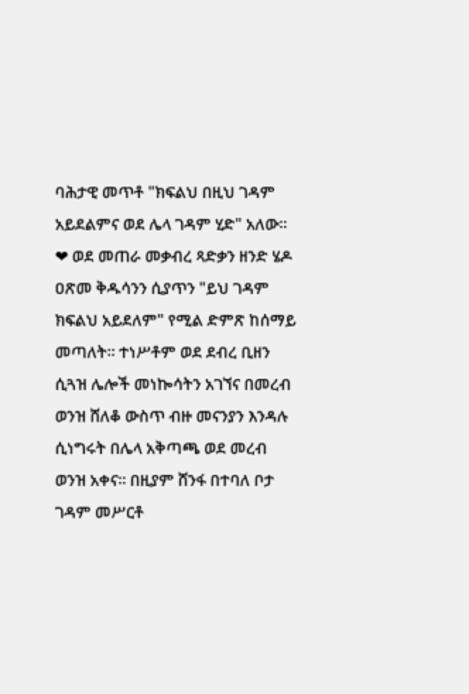ባሕታዊ መጥቶ "ክፍልህ በዚህ ገዳም አይደልምና ወደ ሌላ ገዳም ሂድ" አለው፡፡ ❤ ወደ መጠራ መቃብረ ጻድቃን ዘንድ ሄዶ ዐጽመ ቅዱሳንን ሲያጥን "ይህ ገዳም ክፍልህ አይደለም" የሚል ድምጽ ከሰማይ መጣለት፡፡ ተነሥቶም ወደ ደብረ ቢዘን ሲጓዝ ሌሎች መነኰሳትን አገኘና በመረብ ወንዝ ሸለቆ ውስጥ ብዙ መናንያን እንዳሉ ሲነግሩት በሌላ አቅጣጫ ወደ መረብ ወንዝ አቀና፡፡ በዚያም ሸንፋ በተባለ ቦታ ገዳም መሥርቶ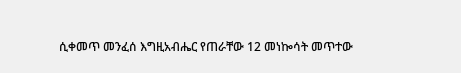ሲቀመጥ መንፈሰ እግዚአብሔር የጠራቸው 12 መነኰሳት መጥተው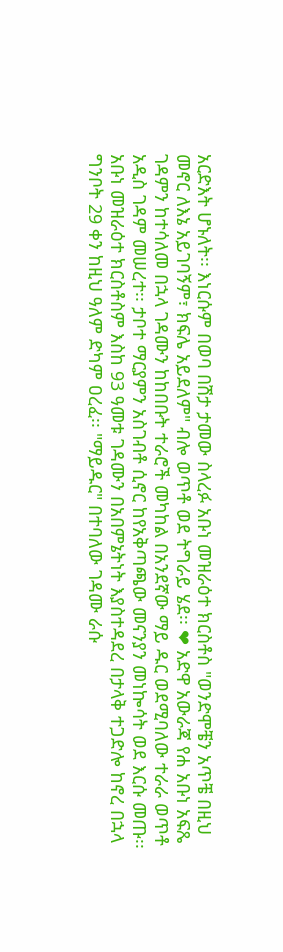አርድእት ሆኑለት፡፡ እነርሱም በወባ በሽታ ታመው ስላረፉ አቡነ መዝራዕተ ክርስቶስ "ወንድሞቼን አጥቼ በዚህ መኖር ለእኔ አይገባኝም፣ ክፍሌ አይደለም" ብሎ ወጥቶ ወደ ትግራይ ሄደ፡፡ ❤ አድዋ አውራጃ የሐ አቡነ አፍጼ ገዳምን ከተሳለመ በኋላ ገዳሙን ከከበቡት ተራሮች መካከል በአንደኛው ማይ ዱር ወደሚባለው ተራራ ወጥቶ አዲስ ገዳም መሠረተ፡፡ ታቦተ ማርያምን አስገብቶ ሲኖር ከየአቅጣጫው መናንያን መነኰሳት ወደ እርሱ መጡ፡፡ አቡነ መዝራዕተ ክርስቶስም እስከ 93 ዓመቱ ገዳሙን በአበምኔትነት እያስተዳደረ በታላቅ ተጋድሎ ከኖረ በኋላ ግንቦት 29 ቀን ከዚህ ዓለም ድካም ዐረፈ፡፡ "ማይዱር" በተባለው ገዳሙ ራሱ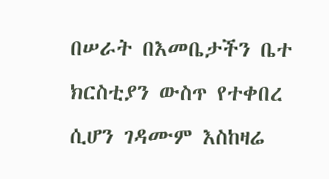በሠራት በእመቤታችን ቤተ ክርስቲያን ውስጥ የተቀበረ ሲሆን ገዳሙም እስከዛሬ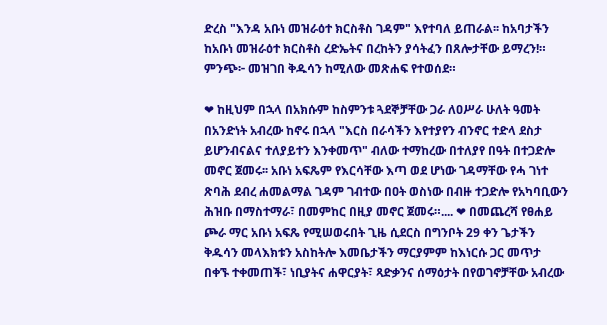ድረስ "እንዳ አቡነ መዝራዕተ ክርስቶስ ገዳም" እየተባለ ይጠራል፡፡ ከአባታችን ከአቡነ መዝራዕተ ክርስቶስ ረድኤትና በረከትን ያሳትፈን በጸሎታቸው ይማረን!። ምንጭ፦ መዝገበ ቅዱሳን ከሚለው መጽሐፍ የተወሰደ።

❤ ከዚህም በኋላ በአክሱም ከስምንቱ ጓደኞቻቸው ጋራ ለዐሥራ ሁለት ዓመት በአንድነት አብረው ከኖሩ በኋላ "እርስ በራሳችን እየተያየን ብንኖር ተድላ ደስታ ይሆንብናልና ተለያይተን እንቀመጥ" ብለው ተማከረው በተለያየ በዓት በተጋድሎ መኖር ጀመሩ፡፡ አቡነ አፍጼም የእርሳቸው እጣ ወደ ሆነው ገዳማቸው የሓ ገነተ ጽባሕ ደብረ ሐመልማል ገዳም ገብተው በዐት ወስነው በብዙ ተጋድሎ የአካባቢውን ሕዝቡ በማስተማራ፣ በመምከር በዚያ መኖር ጀመሩ።.... ❤ በመጨረሻ የፀሐይ ጮራ ማር አቡነ አፍጼ የሚሠወሩበት ጊዜ ሲደርስ በግንቦት 29 ቀን ጌታችን ቅዱሳን መላእክቱን አስከትሎ እመቤታችን ማርያምም ከእነርሱ ጋር መጥታ በቀኙ ተቀመጠች፣ ነቢያትና ሐዋርያት፣ ጻድቃንና ሰማዕታት በየወገኖቻቸው አብረው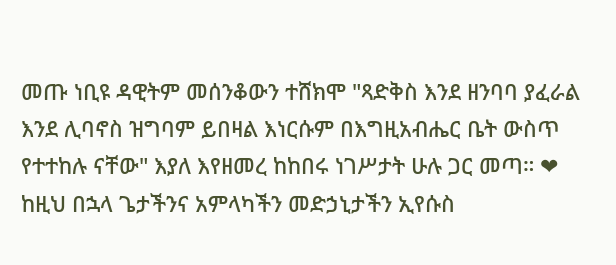መጡ ነቢዩ ዳዊትም መሰንቆውን ተሸክሞ "ጻድቅስ እንደ ዘንባባ ያፈራል እንደ ሊባኖስ ዝግባም ይበዛል እነርሱም በእግዚአብሔር ቤት ውስጥ የተተከሉ ናቸው" እያለ እየዘመረ ከከበሩ ነገሥታት ሁሉ ጋር መጣ። ❤ ከዚህ በኋላ ጌታችንና አምላካችን መድኃኒታችን ኢየሱስ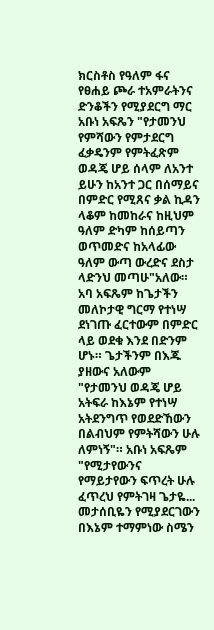ክርስቶስ የዓለም ፋና የፀሐይ ጮራ ተአምራትንና ድንቆችን የሚያደርግ ማር አቡነ አፍጼን "የታመንህ የምሻውን የምታደርግ ፈቃዴንም የምትፈጽም ወዳጄ ሆይ ሰላም ለአንተ ይሁን ከአንተ ጋር በሰማይና በምድር የሚጸና ቃል ኪዳን ላቆም ከመከራና ከዚህም ዓለም ድካም ከሰይጣን ወጥመድና ከአላፊው ዓለም ውጣ ውረድና ደስታ ላድንህ መጣሁ"አለው። አባ አፍጼም ከጌታችን መለኮታዊ ግርማ የተነሣ ደነገጡ ፈርተውም በምድር ላይ ወደቁ እንደ በድንም ሆኑ። ጌታችንም በእጁ ያዘውና አለውም "የታመንህ ወዳጄ ሆይ አትፍራ ከእኔም የተነሣ አትደንግጥ የወደድኸውን በልብህም የምትሻውን ሁሉ ለምነኝ"። አቡነ አፍጼም "የሚታየውንና የማይታየውን ፍጥረት ሁሉ ፈጥረህ የምትገዛ ጌታዬ... መታሰቢዬን የሚያደርገውን በእኔም ተማምነው ስሜን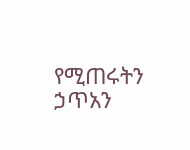የሚጠሩትን ኃጥአን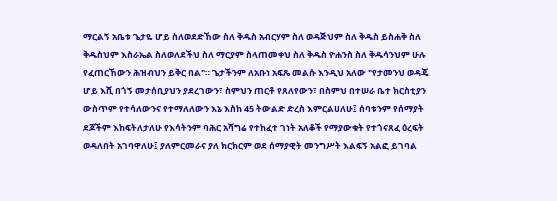ማርልኝ አቤቱ ጌታዬ ሆይ ስለወደድኸው ስለ ቅዱስ አብርሃም ስለ ወዳጅህም ስለ ቅዱስ ይስሐቅ ስለ ቅዱስህም እስራኤል ስለወለደችህ ስለ ማርያም ስላጠመቀህ ስለ ቅዱስ ዮሐንስ ስለ ቅዱሳንህም ሁሉ የፈጠርኸውን ሕዝብህን ይቅር በል"። ጌታችንም ለአቡነ አፍጼ መልሱ እንዲህ አለው "የታመንህ ወዳጄ ሆይ እሺ በጎኝ መታሰቢያህን ያደረገውን፣ ስምህን ጠርቶ የጸለየውን፣ በስምህ በተሠራ ቤተ ክርስቲያን ውስጥም የተሳለውንና የተማለለውን እኔ እስከ 45 ትውልድ ድረስ እምርልሀለሁ፤ ሰባቱንም የሰማያት ደጆችም እከፍትለታለሁ የእሳትንም ባሕር አሻግሬ የተከፈተ ገነት አለቆች የማያውቁት የተጎናጸፈ ዕረፍት ወዳለበት አገባዋለሁ፤ ያለምርመራና ያለ ክርክርም ወደ ሰማያዊት መንግሥት እልፍኝ አልፎ ይገባል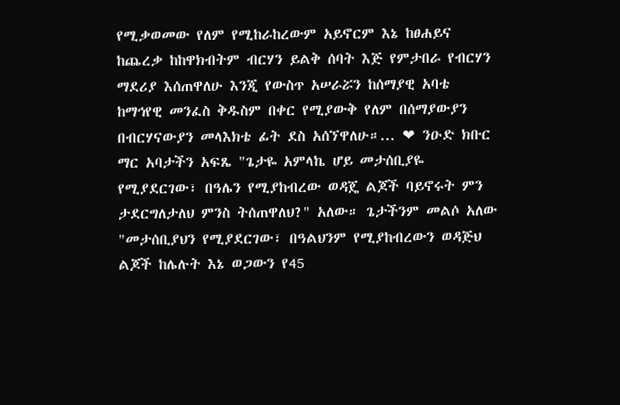የሚቃወመው የለም የሚከራከረውም አይኖርም እኔ ከፀሐይና ከጨረቃ ከከዋክብትም ብርሃን ይልቅ ሰባት እጅ የምታበራ የብርሃን ማደሪያ እሰጠዋለሁ እንጂ የውስጥ አሠራሯን ከሰማያዊ አባቴ ከማኅየዊ መንፈስ ቅዱስም በቀር የሚያውቅ የለም በሰማያውያን በብርሃናውያን መላእክቴ ፊት ደስ አሰኘዋለሁ።... ❤ ንዑድ ክቡር ማር አባታችን አፍጼ "ጌታዬ አምላኬ ሆይ መታሰቢያዬ የሚያደርገው፣ በዓሌን የሚያከብረው ወዳጄ ልጆች ባይኖሩት ምን ታደርግለታለህ ምንስ ትሰጠዋለህ?" አለው። ጌታችንም መልሶ አለው "መታሰቢያህን የሚያደርገው፣ በዓልህንም የሚያከብረውን ወዳጅህ ልጆች ከሌሉት እኔ ወጋውን የ45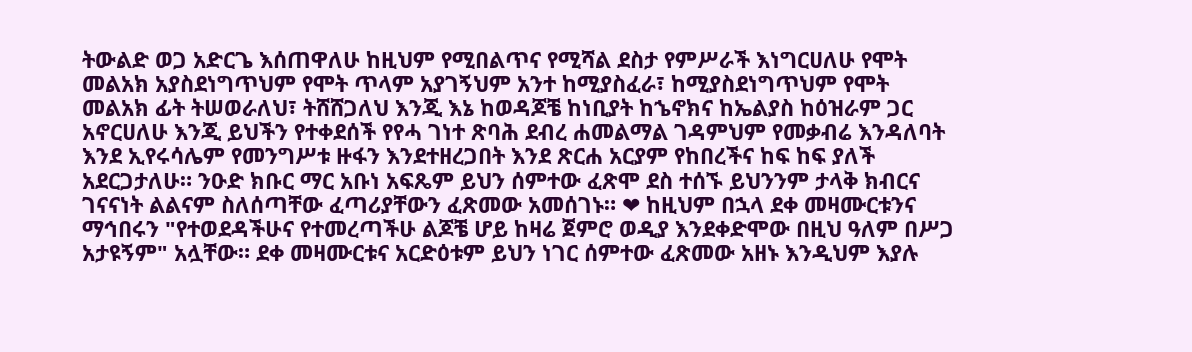ትውልድ ወጋ አድርጌ እሰጠዋለሁ ከዚህም የሚበልጥና የሚሻል ደስታ የምሥራች እነግርሀለሁ የሞት መልአክ አያስደነግጥህም የሞት ጥላም አያገኝህም አንተ ከሚያስፈራ፣ ከሚያስደነግጥህም የሞት መልአክ ፊት ትሠወራለህ፣ ትሸሸጋለህ እንጂ እኔ ከወዳጆቼ ከነቢያት ከኄኖክና ከኤልያስ ከዕዝራም ጋር አኖርሀለሁ እንጂ ይህችን የተቀደሰች የየሓ ገነተ ጽባሕ ደብረ ሐመልማል ገዳምህም የመቃብሬ እንዳለባት እንደ ኢየሩሳሌም የመንግሥቱ ዙፋን እንደተዘረጋበት እንደ ጽርሐ አርያም የከበረችና ከፍ ከፍ ያለች አደርጋታለሁ። ንዑድ ክቡር ማር አቡነ አፍጼም ይህን ሰምተው ፈጽሞ ደስ ተሰኙ ይህንንም ታላቅ ክብርና ገናናነት ልልናም ስለሰጣቸው ፈጣሪያቸውን ፈጽመው አመሰገኑ። ❤ ከዚህም በኋላ ደቀ መዛሙርቱንና ማኅበሩን "የተወደዳችሁና የተመረጣችሁ ልጆቼ ሆይ ከዛሬ ጀምሮ ወዲያ እንደቀድሞው በዚህ ዓለም በሥጋ አታዩኝም" አሏቸው። ደቀ መዛሙርቱና አርድዕቱም ይህን ነገር ሰምተው ፈጽመው አዘኑ እንዲህም እያሉ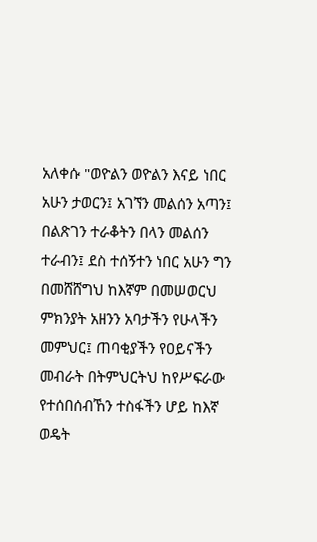አለቀሱ "ወዮልን ወዮልን እናይ ነበር አሁን ታወርን፤ አገኘን መልሰን አጣን፤ በልጽገን ተራቆትን በላን መልሰን ተራብን፤ ደስ ተሰኝተን ነበር አሁን ግን በመሸሸግህ ከእኛም በመሠወርህ ምክንያት አዘንን አባታችን የሁላችን መምህር፤ ጠባቂያችን የዐይናችን መብራት በትምህርትህ ከየሥፍራው የተሰበሰብኸን ተስፋችን ሆይ ከእኛ ወዴት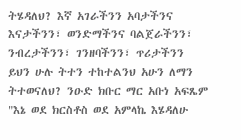ትሄዳለህ? እኛ አገራችንን አባታችንና እናታችንን፣ ወንድማችንና ባልጀራችንን፣ ንብረታችንን፣ ገንዘባችንን፣ ጥሪታችንን ይህን ሁሉ ትተን ተከተልንህ አሁን ለማን ትተወናለህ? ንዑድ ክቡር ማር አቡነ አፍጼም "እኔ ወደ ክርስቶስ ወደ አምላኬ እሄዳለሁ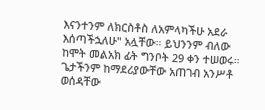እናንተንም ለክርስቶስ ለአምላካችሁ አደራ እሰጣችኋለሁ" አሏቸው። ይህንንም ብለው ከሞት መልአክ ፊት ግንቦት 29 ቀን ተሠወሩ። ጌታችንም ከማደሪያውቸው አጠገብ አንሥቶ ወሰዳቸው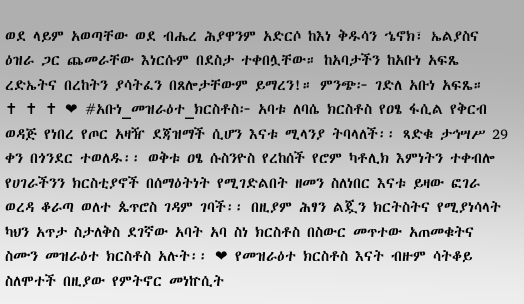ወደ ላይም አወጣቸው ወደ ብሔረ ሕያዋንም አድርሶ ከእነ ቅዱሳን ኄኖክ፣ ኤልያስና ዕዝራ ጋር ጨመራቸው እነርሱም በደስታ ተቀበሏቸው። ከአባታችን ከአቡነ አፍጼ ረድኤትና በረከትን ያሳትፈን በጸሎታቸውም ይማረን!። ምንጭ፦ ገድለ አቡነ አፍጼ።                             ✝ ✝ ✝ ❤ #አቡነ_መዝራዕተ_ክርስቶስ፦ አባቱ ለባሴ ክርስቶስ የዐፄ ፋሲል የቅርብ ወዳጅ የነበረ የጦር አዛዥ ደጃዝማች ሲሆን እናቱ ሚላንያ ትባላለች፡፡ ጻድቁ ታኅሣሥ 29 ቀን በጎንደር ተወለዱ፡፡ ወቅቱ ዐፄ ሱስንዮስ የረከሰች የሮም ካቶሊክ እምነትን ተቀብሎ የሀገራችንን ክርስቲያኖች በሰማዕትነት የሚገድልበት ዘመን ስለነበር እናቱ ይዛው ፎገራ ወረዳ ቆራጣ ወለተ ጴጥሮስ ገዳም ገባች፡፡ በዚያም ሕፃን ልጇን ክርትስትና የሚያነሳላት ካህን አጥታ ስታለቅስ ደገኛው አባት አባ ስነ ክርስቶስ በስውር መጥተው አጠመቁትና ስሙን መዝራዕተ ክርስቶስ አሉት፡፡ ❤ የመዝራዕተ ክርስቶስ እናት ብዙም ሳትቆይ ስለሞተች በዚያው የምትኖር መነኵሲት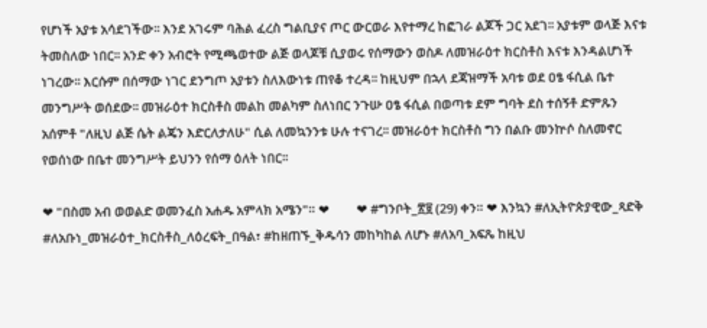የሆነች አያቱ አሳደገችው፡፡ እንደ አገሩም ባሕል ፈረስ ግልቢያና ጦር ውርወራ እየተማረ ከፎገራ ልጆች ጋር አደገ፡፡ አያቱም ወላጅ እናቱ ትመስለው ነበር፡፡ አንድ ቀን አብሮት የሚጫወተው ልጅ ወላጆቹ ሲያወሩ የሰማውን ወስዶ ለመዝራዕተ ክርስቶስ እናቱ እንዳልሆነች ነገረው፡፡ እርሱም በሰማው ነገር ደንግጦ አያቱን ስለእውነቱ ጠየቆ ተረዳ፡፡ ከዚህም በኋላ ደጃዝማች አባቱ ወደ ዐፄ ፋሲል ቤተ መንግሥት ወሰደው፡፡ መዝራዕተ ክርስቶስ መልከ መልካም ስለነበር ንጉሡ ዐፄ ፋሲል በወጣቱ ደም ግባት ደስ ተሰኝቶ ድምጹን አሰምቶ "ለዚህ ልጅ ሴት ልጄን እድርለታለሁ" ሲል ለመኳንንቱ ሁሉ ተናገረ፡፡ መዝራዕተ ክርስቶስ ግን በልቡ መንኵሶ ስለመኖር የወሰነው በቤተ መንግሥት ይህንን የሰማ ዕለት ነበር፡፡

❤ "በስመ አብ ወወልድ ወመንፈስ አሐዱ አምላክ አሜን"። ❤         ❤ #ግንቦት_፳፱ (29) ቀን። ❤ እንኳን #ለኢትዮጵያዊው_ጻድቅ #ለአቡነ_መዝራዕተ_ክርስቶስ_ለዕረፍት_በዓል፣ #ከዘጠኙ_ቅዱሳን መከካከል ለሆኑ #ለአባ_አፍጼ ከዚህ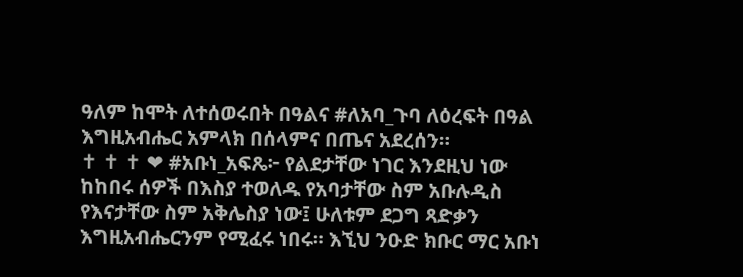ዓለም ከሞት ለተሰወሩበት በዓልና #ለአባ_ጉባ ለዕረፍት በዓል እግዚአብሔር አምላክ በሰላምና በጤና አደረሰን።                           ✝ ✝ ✝ ❤ #አቡነ_አፍጼ፦ የልደታቸው ነገር እንደዚህ ነው ከከበሩ ሰዎች በእስያ ተወለዱ የአባታቸው ስም አቡሉዲስ የእናታቸው ስም አቅሌስያ ነው፤ ሁለቱም ደጋግ ጻድቃን እግዚአብሔርንም የሚፈሩ ነበሩ። እኚህ ንዑድ ክቡር ማር አቡነ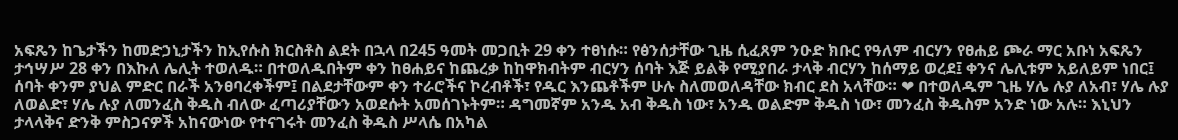አፍጼን ከጌታችን ከመድኃኒታችን ከኢየሱስ ክርስቶስ ልደት በኋላ በ245 ዓመት መጋቢት 29 ቀን ተፀነሱ። የፅንሰታቸው ጊዜ ሲፈጸም ንዑድ ክቡር የዓለም ብርሃን የፀሐይ ጮራ ማር አቡነ አፍጼን ታኅሣሥ 28 ቀን በእኩለ ሌሊት ተወለዱ። በተወለዱበትም ቀን ከፀሐይና ከጨረቃ ከከዋክብትም ብርሃን ሰባት እጅ ይልቅ የሚያበራ ታላቅ ብርሃን ከሰማይ ወረደ፤ ቀንና ሌሊቱም አይለይም ነበር፤ ሰባት ቀንም ያህል ምድር በራች አንፀባረቀችም፤ በልደታቸውም ቀን ተራሮችና ኮረብቶች፣ የዱር እንጨቶችም ሁሉ ስለመወለዳቸው ክብር ደስ አላቸው። ❤ በተወለዱም ጊዜ ሃሌ ሉያ ለአብ፣ ሃሌ ሉያ ለወልድ፣ ሃሌ ሉያ ለመንፈስ ቅዱስ ብለው ፈጣሪያቸውን አወደሱት አመሰገኑትም። ዳግመኛም አንዱ አብ ቅዱስ ነው፣ አንዱ ወልድም ቅዱስ ነው፣ መንፈስ ቅዱስም አንድ ነው አሉ። እኒህን ታላላቅና ድንቅ ምስጋናዎች አከናውነው የተናገሩት መንፈስ ቅዱስ ሥላሴ በአካል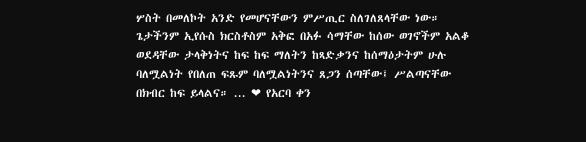ሦስት በመለኮት አንድ የመሆናቸውን ምሥጢር ስለገለጸላቸው ነው። ጌታችንም ኢየሱስ ክርስቶስም አቅፎ በአፉ ሳማቸው ከሰው ወገኖችም አልቆ ወደዳቸው ታላቅነትና ከፍ ከፍ ማለትን ከጻድቃንና ከሰማዕታትም ሁሉ ባለሟልነት የበለጠ ፍጹም ባለሟልነትንና ጸጋን ሰጣቸው፤ ሥልጣናቸው በክብር ከፍ ይላልና። ... ❤ የአርባ ቀን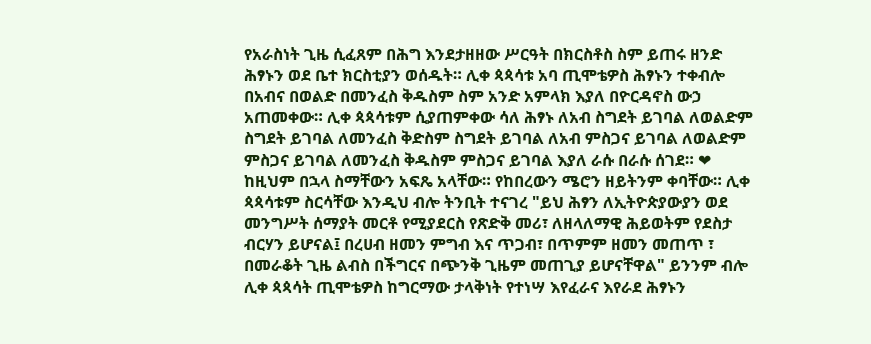የአራስነት ጊዜ ሲፈጸም በሕግ እንደታዘዘው ሥርዓት በክርስቶስ ስም ይጠሩ ዘንድ ሕፃኑን ወደ ቤተ ክርስቲያን ወሰዱት። ሊቀ ጳጳሳቱ አባ ጢሞቴዎስ ሕፃኑን ተቀብሎ በአብና በወልድ በመንፈስ ቅዱስም ስም አንድ አምላክ እያለ በዮርዳኖስ ውኃ አጠመቀው። ሊቀ ጳጳሳቱም ሲያጠምቀው ሳለ ሕፃኑ ለአብ ስግደት ይገባል ለወልድም ስግደት ይገባል ለመንፈስ ቅድስም ስግደት ይገባል ለአብ ምስጋና ይገባል ለወልድም ምስጋና ይገባል ለመንፈስ ቅዱስም ምስጋና ይገባል እያለ ራሱ በራሱ ሰገደ። ❤ ከዚህም በኋላ ስማቸውን አፍጼ አላቸው። የከበረውን ሜሮን ዘይትንም ቀባቸው። ሊቀ ጳጳሳቱም ስርሳቸው እንዲህ ብሎ ትንቢት ተናገረ "ይህ ሕፃን ለኢትዮጵያውያን ወደ መንግሥት ሰማያት መርቶ የሚያደርስ የጽድቅ መሪ፣ ለዘላለማዊ ሕይወትም የደስታ ብርሃን ይሆናል፤ በረሀብ ዘመን ምግብ እና ጥጋብ፣ በጥምም ዘመን መጠጥ ፣ በመራቆት ጊዜ ልብስ በችግርና በጭንቅ ጊዜም መጠጊያ ይሆናቸዋል" ይንንም ብሎ ሊቀ ጳጳሳት ጢሞቴዎስ ከግርማው ታላቅነት የተነሣ እየፈራና እየራደ ሕፃኑን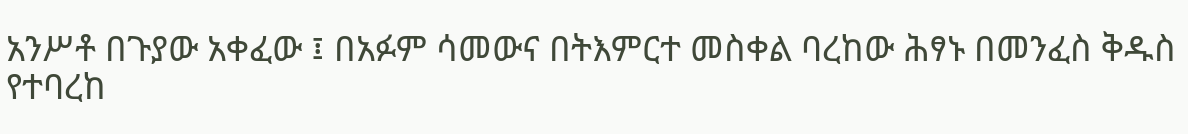አንሥቶ በጉያው አቀፈው ፤ በአፉም ሳመውና በትእምርተ መስቀል ባረከው ሕፃኑ በመንፈስ ቅዱስ የተባረከ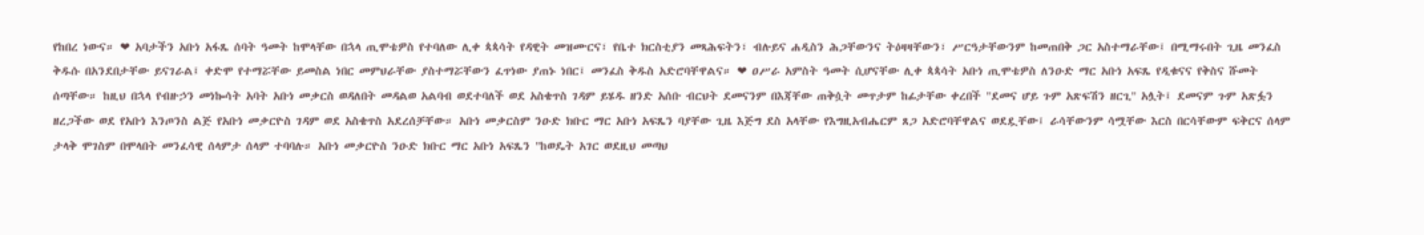የከበረ ነውና። ❤ አባታችን አቡነ አፋጼ ሰባት ዓመት ከሞላቸው በኋላ ጢሞቴዎስ የተባለው ሊቀ ጳጳሳት የዳዊት መዝሙርና፣ የቤተ ክርስቲያን መጻሕፍትን፣ ብሉይና ሐዲስን ሕጋቸውንና ትዕዛዛቸውን፣ ሥርዓታቸውንም ከመጠበቅ ጋር አስተማራቸው፤ በሚማሩበት ጊዜ መንፈስ ቅዱሱ በአንደበታቸው ይናገራል፤ ቀድሞ የተማሯቸው ይመስል ነበር መምህራቸው ያስተማሯቸውን ፈጥነው ያጠኑ ነበር፤ መንፈስ ቅዱስ አድሮባቸዋልና። ❤ ዐሥራ አምስት ዓመት ሲሆናቸው ሊቀ ጳጳሳት አቡነ ጢሞቴዎስ ለንዑድ ማር አቡነ አፍጼ የዲቁናና የቅስና ሹመት ሰጣቸው። ከዚህ በኋላ የብዙኃን መነኰሳት አባት አቡነ መቃርስ ወዳለበት መዳልወ አልባብ ወደተባለች ወደ አስቄጥስ ገዳም ይሄዱ ዘንድ አሰቡ ብርህት ደመናንም በእጃቸው ጠቅሷት መጥታም ከፊታቸው ቀረበች "ደመና ሆይ ጉም አጽፍሽን ዘርጊ" አሏት፤ ደመናም ጉም አጽፏን ዘረጋችው ወደ የአቡነ እንጦንስ ልጅ የአቡነ መቃርዮስ ገዳም ወደ አስቄጥስ አደረሰቻቸው። አቡነ መቃርስም ንዑድ ክቡር ማር አቡነ አፍጼን ባያቸው ጊዜ እጅግ ደስ አላቸው የእግዚአብሔርም ጸጋ አድሮባቸዋልና ወደዷቸው፤ ራሳቸውንም ሳሟቸው እርስ በርሳቸውም ፍቅርና ሰላም ታላቅ ሞገስም በሞላበት መንፈሳዊ ሰላምታ ሰላም ተባባሉ። አቡነ መቃርዮስ ንዑድ ክቡር ማር አቡነ አፍጼን "ከወዴት አገር ወደዚህ መጣህ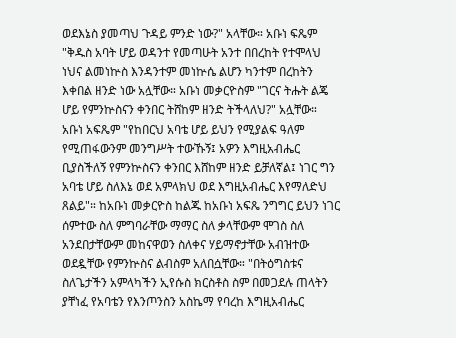ወደእኔስ ያመጣህ ጉዳይ ምንድ ነው?" አላቸው። አቡነ ፍጼም "ቅዱስ አባት ሆይ ወዳንተ የመጣሁት አንተ በበረከት የተሞላህ ነህና ልመነኵስ እንዳንተም መነኵሴ ልሆን ካንተም በረከትን እቀበል ዘንድ ነው አሏቸው። አቡነ መቃርዮስም "ገርና ትሑት ልጄ ሆይ የምንኵስናን ቀንበር ትሸከም ዘንድ ትችላለህ?" አሏቸው። አቡነ አፍጼም "የከበርህ አባቴ ሆይ ይህን የሚያልፍ ዓለም የሚጠፋውንም መንግሥት ተውኹኝ፤ አዎን እግዚአብሔር ቢያስችለኝ የምንኵስናን ቀንበር እሸከም ዘንድ ይቻለኛል፤ ነገር ግን አባቴ ሆይ ስለእኔ ወደ አምላክህ ወደ እግዚአብሔር እየማለድህ ጸልይ"። ከአቡነ መቃርዮስ ከልጁ ከአቡነ አፍጼ ንግግር ይህን ነገር ሰምተው ስለ ምግባራቸው ማማር ስለ ቃላቸውም ሞገስ ስለ አንደበታቸውም መከናዋወን ስለቀና ሃይማኖታቸው አብዝተው ወደዷቸው የምንኵስና ልብስም አለበሷቸው። "በትዕግስቱና ስለጌታችን አምላካችን ኢየሱስ ክርስቶስ ስም በመጋደሉ ጠላትን ያቸነፈ የአባቴን የእንጦንስን አስኬማ የባረከ እግዚአብሔር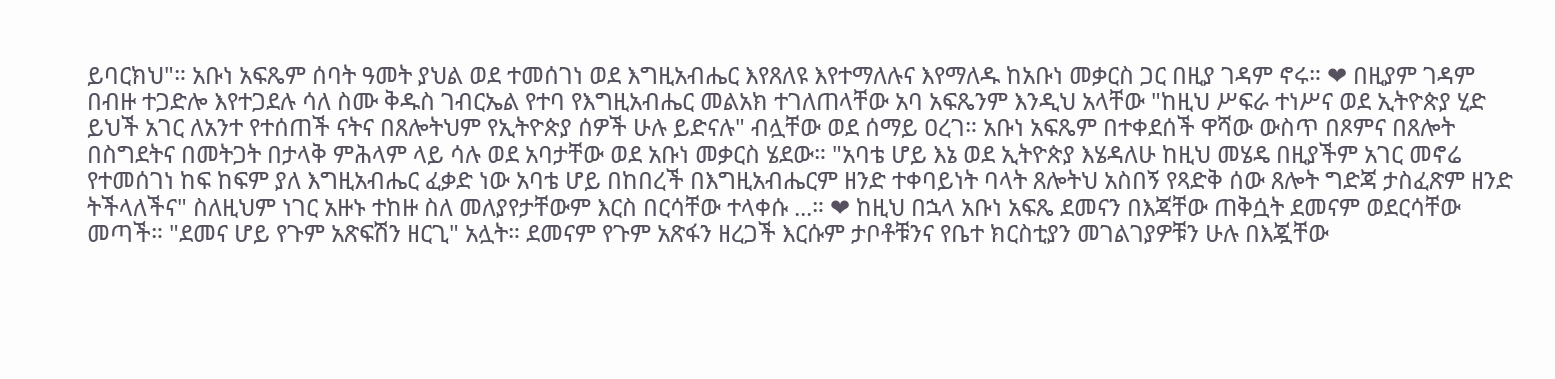ይባርክህ"። አቡነ አፍጼም ሰባት ዓመት ያህል ወደ ተመሰገነ ወደ እግዚአብሔር እየጸለዩ እየተማለሉና እየማለዱ ከአቡነ መቃርስ ጋር በዚያ ገዳም ኖሩ። ❤ በዚያም ገዳም በብዙ ተጋድሎ እየተጋደሉ ሳለ ስሙ ቅዱስ ገብርኤል የተባ የእግዚአብሔር መልአክ ተገለጠላቸው አባ አፍጼንም እንዲህ አላቸው "ከዚህ ሥፍራ ተነሥና ወደ ኢትዮጵያ ሂድ ይህች አገር ለአንተ የተሰጠች ናትና በጸሎትህም የኢትዮጵያ ሰዎች ሁሉ ይድናሉ" ብሏቸው ወደ ሰማይ ዐረገ። አቡነ አፍጼም በተቀደሰች ዋሻው ውስጥ በጾምና በጸሎት በስግደትና በመትጋት በታላቅ ምሕላም ላይ ሳሉ ወደ አባታቸው ወደ አቡነ መቃርስ ሄደው። "አባቴ ሆይ እኔ ወደ ኢትዮጵያ እሄዳለሁ ከዚህ መሄዴ በዚያችም አገር መኖሬ የተመሰገነ ከፍ ከፍም ያለ እግዚአብሔር ፈቃድ ነው አባቴ ሆይ በከበረች በእግዚአብሔርም ዘንድ ተቀባይነት ባላት ጸሎትህ አስበኝ የጻድቅ ሰው ጸሎት ግድጃ ታስፈጽም ዘንድ ትችላለችና" ስለዚህም ነገር አዙኑ ተከዙ ስለ መለያየታቸውም እርስ በርሳቸው ተላቀሱ ...። ❤ ከዚህ በኋላ አቡነ አፍጼ ደመናን በእጃቸው ጠቅሷት ደመናም ወደርሳቸው መጣች። "ደመና ሆይ የጉም አጽፍሽን ዘርጊ" አሏት። ደመናም የጉም አጽፋን ዘረጋች እርሱም ታቦቶቹንና የቤተ ክርስቲያን መገልገያዎቹን ሁሉ በእጇቸው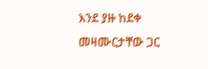እንደ ያዙ ከደቀ መዛሙርታቸው ጋር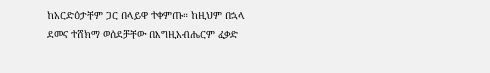ከአርድዕታቸም ጋር በላይዋ ተቀምጡ። ከዚህም በኋላ ደመና ተሸክማ ወሰደቻቸው በእግዚአብሔርም ፈቃድ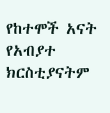የከተሞች አናት የአብያተ ክርስቲያናትም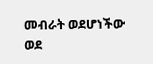መብራት ወደሆነችው ወደ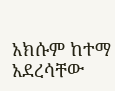አክሱም ከተማ አደረሳቸው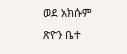ወደ አክሱም ጽዮን ቤተ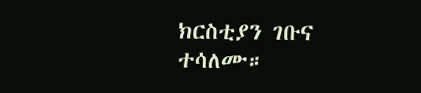ክርስቲያን ገቡና ተሳለሙ።